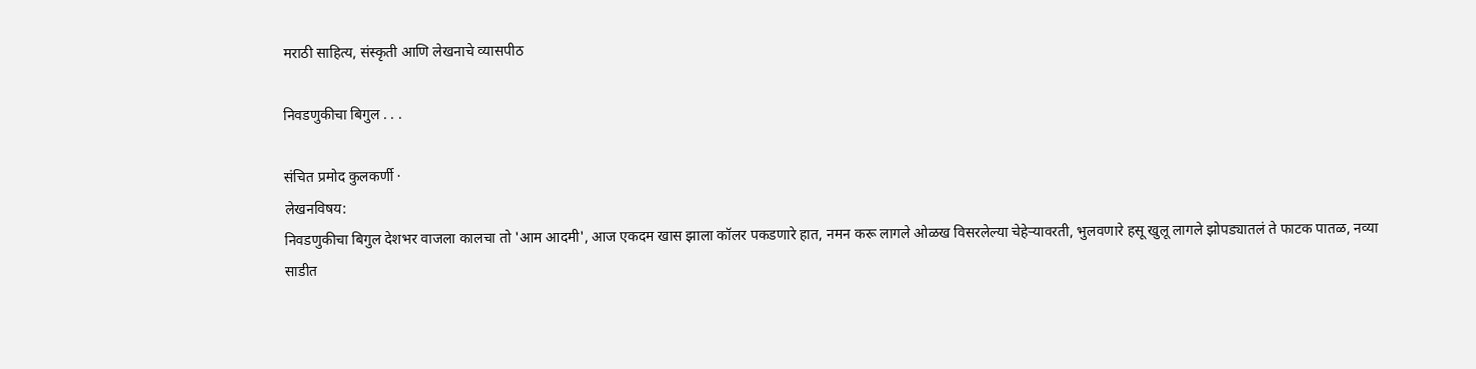मराठी साहित्य, संस्कृती आणि लेखनाचे व्यासपीठ

निवडणुकीचा बिगुल . . .

संचित प्रमोद कुलकर्णी ·
लेखनविषय:
निवडणुकीचा बिगुल देशभर वाजला कालचा तो 'आम आदमी', आज एकदम खास झाला कॉलर पकडणारे हात, नमन करू लागले ओळख विसरलेल्या चेहेऱ्यावरती, भुलवणारे हसू खुलू लागले झोपड्यातलं ते फाटक पातळ, नव्या साडीत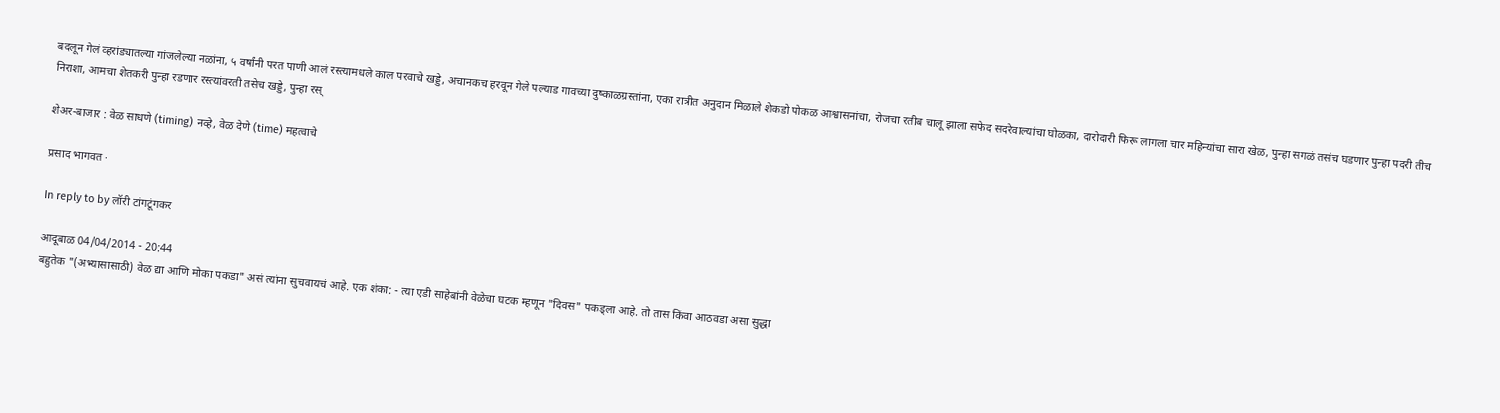बदलून गेलं व्हरांड्यातल्या गांजलेल्या नळांना, ५ वर्षांनी परत पाणी आलं रस्त्यामधले काल परवाचे खड्डे, अचानकच हरवून गेले पल्याड गावच्या दुष्काळग्रस्तांना, एका रात्रीत अनुदान मिळाले शेकडो पोकळ आश्वासनांचा, रोजचा रतीब चालू झाला सफेद सदरेवाल्यांचा घोळका, दारोदारी फिरू लागला चार महिन्यांचा सारा खेळ, पुन्हा सगळं तसंच घडणार पुन्हा पदरी तीच निराशा, आमचा शेतकरी पुन्हा रडणार रस्त्यांवरती तसेच खड्डे, पुन्हा रस्

शेअर-बाजार : वेळ साधणे (timing) नव्हे, वेळ देणे (time) महत्वाचे

प्रसाद भागवत ·

In reply to by लॉरी टांगटूंगकर

आदूबाळ 04/04/2014 - 20:44
बहुतेक "(अभ्यासासाठी) वेळ द्या आणि मोका पकडा" असं त्यांना सुचवायचं आहे. एक शंका: - त्या एडी साहेबांनी वेळेचा घटक म्हणून "दिवस" पकड्ला आहे. तो तास किंवा आठवडा असा सुद्धा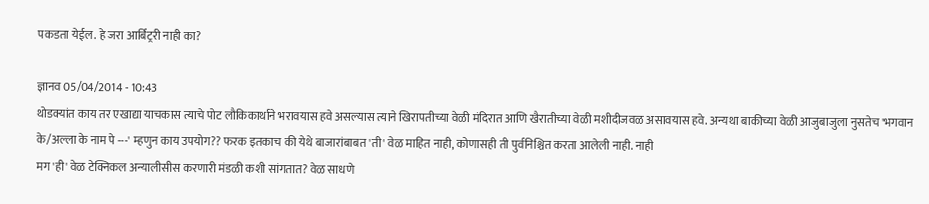पकडता येईल. हे जरा आर्बिट्ररी नाही का?

ज्ञानव 05/04/2014 - 10:43
थोडक्यांत काय तर एखाद्या याचकास त्याचे पोट लौकिकार्थाने भरावयास हवे असल्यास त्याने खिरापतीच्या वेळी मंदिरात आणि खैरातीच्या वेळी मशीदीजवळ असावयास हवे. अन्यथा बाकीच्या वेळी आजुबाजुला नुसतेच 'भगवान के/अल्ला के नाम पे ---' म्हणुन काय उपयोग?? फरक इतकाच की येथे बाजारांबाबत 'ती' वेळ माहित नाही, कोणासही ती पुर्वनिश्चित करता आलेली नाही. नाही
मग 'ही' वेळ टेक्निकल अन्यालीसीस करणारी मंडळी कशी सांगतात? वेळ साधणे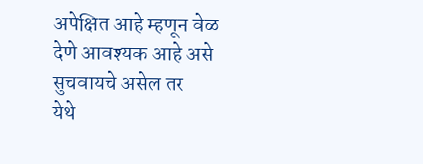अपेक्षित आहे म्हणून वेळ देणे आवश्यक आहे असे सुचवायचे असेल तर
येथे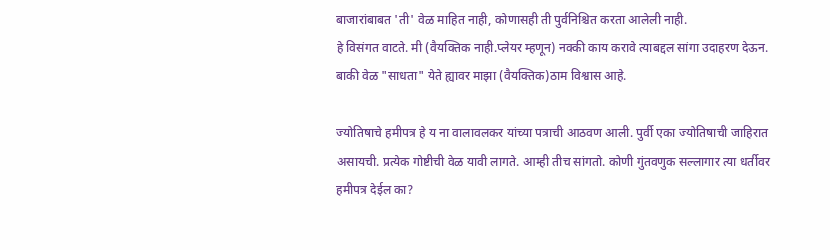बाजारांबाबत 'ती' वेळ माहित नाही, कोणासही ती पुर्वनिश्चित करता आलेली नाही.
हे विसंगत वाटते. मी (वैयक्तिक नाही.प्लेयर म्हणून) नक्की काय करावे त्याबद्दल सांगा उदाहरण देऊन. बाकी वेळ "साधता" येते ह्यावर माझा (वैयक्तिक)ठाम विश्वास आहे.

ज्योतिषाचे हमीपत्र हे य ना वालावलकर यांच्या पत्राची आठवण आली. पुर्वी एका ज्योतिषाची जाहिरात असायची. प्रत्येक गोष्टीची वेळ यावी लागते. आम्ही तीच सांगतो. कोणी गुंतवणुक सल्लागार त्या धर्तीवर हमीपत्र देईल का?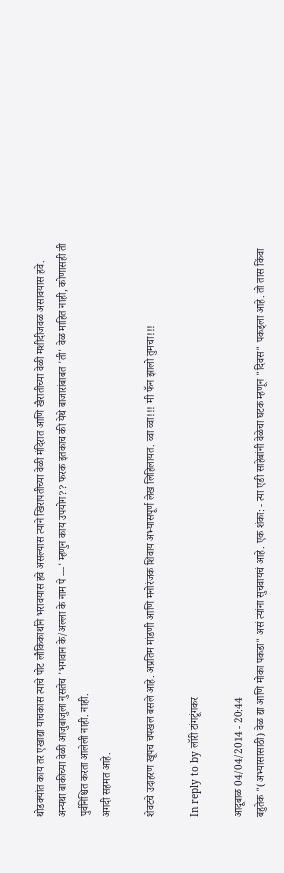थोडक्यांत काय तर एखाद्या याचकास त्याचे पोट लौकिकार्थाने भरावयास हवे असल्यास त्याने खिरापतीच्या वेळी मंदिरात आणि खैरातीच्या वेळी मशीदीजवळ असावयास हवे. अन्यथा बाकीच्या वेळी आजुबाजुला नुसतेच 'भगवान के/अल्ला के नाम पे ---' म्हणुन काय उपयोग?? फरक इतकाच की येथे बाजारांबाबत 'ती' वेळ माहित नाही, कोणासही ती पुर्वनिश्चित करता आलेली नाही. नाही.
अगदी सहमत आहे.

शेवटचे उदाहरण खूपच चपखल बसले आहे. अप्रतिम मांडणी आणि मनोरंजक शिवाय अभ्यासपूर्ण लेख लिहिलायत. व्वा व्वा!!! मी फॅन झालो तुमचा!!!

In reply to by लॉरी टांगटूंगकर

आदूबाळ 04/04/2014 - 20:44
बहुतेक "(अभ्यासासाठी) वेळ द्या आणि मोका पकडा" असं त्यांना सुचवायचं आहे. एक शंका: - त्या एडी साहेबांनी वेळेचा घटक म्हणून "दिवस" पकड्ला आहे. तो तास किंवा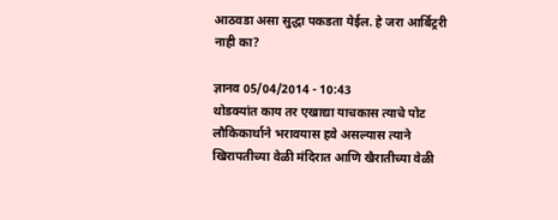आठवडा असा सुद्धा पकडता येईल. हे जरा आर्बिट्ररी नाही का?

ज्ञानव 05/04/2014 - 10:43
थोडक्यांत काय तर एखाद्या याचकास त्याचे पोट लौकिकार्थाने भरावयास हवे असल्यास त्याने खिरापतीच्या वेळी मंदिरात आणि खैरातीच्या वेळी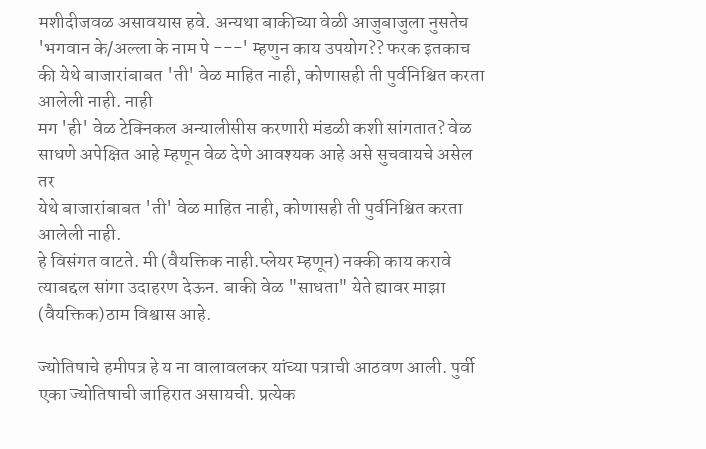मशीदीजवळ असावयास हवे. अन्यथा बाकीच्या वेळी आजुबाजुला नुसतेच 'भगवान के/अल्ला के नाम पे ---' म्हणुन काय उपयोग?? फरक इतकाच की येथे बाजारांबाबत 'ती' वेळ माहित नाही, कोणासही ती पुर्वनिश्चित करता आलेली नाही. नाही
मग 'ही' वेळ टेक्निकल अन्यालीसीस करणारी मंडळी कशी सांगतात? वेळ साधणे अपेक्षित आहे म्हणून वेळ देणे आवश्यक आहे असे सुचवायचे असेल तर
येथे बाजारांबाबत 'ती' वेळ माहित नाही, कोणासही ती पुर्वनिश्चित करता आलेली नाही.
हे विसंगत वाटते. मी (वैयक्तिक नाही.प्लेयर म्हणून) नक्की काय करावे त्याबद्दल सांगा उदाहरण देऊन. बाकी वेळ "साधता" येते ह्यावर माझा (वैयक्तिक)ठाम विश्वास आहे.

ज्योतिषाचे हमीपत्र हे य ना वालावलकर यांच्या पत्राची आठवण आली. पुर्वी एका ज्योतिषाची जाहिरात असायची. प्रत्येक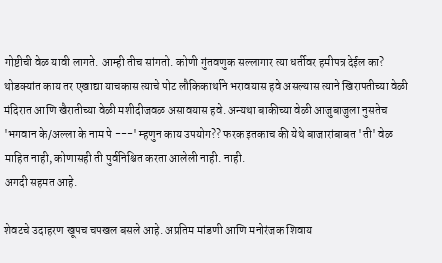गोष्टीची वेळ यावी लागते. आम्ही तीच सांगतो. कोणी गुंतवणुक सल्लागार त्या धर्तीवर हमीपत्र देईल का?
थोडक्यांत काय तर एखाद्या याचकास त्याचे पोट लौकिकार्थाने भरावयास हवे असल्यास त्याने खिरापतीच्या वेळी मंदिरात आणि खैरातीच्या वेळी मशीदीजवळ असावयास हवे. अन्यथा बाकीच्या वेळी आजुबाजुला नुसतेच 'भगवान के/अल्ला के नाम पे ---' म्हणुन काय उपयोग?? फरक इतकाच की येथे बाजारांबाबत 'ती' वेळ माहित नाही, कोणासही ती पुर्वनिश्चित करता आलेली नाही. नाही.
अगदी सहमत आहे.

शेवटचे उदाहरण खूपच चपखल बसले आहे. अप्रतिम मांडणी आणि मनोरंजक शिवाय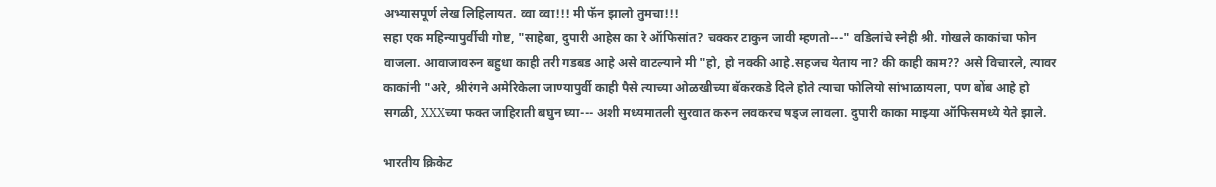अभ्यासपूर्ण लेख लिहिलायत. व्वा व्वा!!! मी फॅन झालो तुमचा!!!
सहा एक महिन्यापुर्वीची गोष्ट, "साहेबा, दुपारी आहेस का रे ऑफिसांत? चक्कर टाकुन जावी म्हणतो---" वडिलांचे स्नेही श्री. गोखले काकांचा फोन वाजला. आवाजावरुन बहुधा काही तरी गडबड आहे असे वाटल्याने मी "हो, हो नक्की आहे.सहजच येताय ना? की काही काम?? असे विचारले, त्यावर काकांनी "अरे, श्रीरंगने अमेरिकेला जाण्यापुर्वी काही पैसे त्याच्या ओळखीच्या बॅकरकडे दिले होते त्याचा फोलियो सांभाळायला, पण बोंब आहे हो सगळी, XXXच्या फक्त जाहिराती बघुन घ्या--- अशी मध्यमातली सुरवात करुन लवकरच षड्ज लावला. दुपारी काका माझ्या ऑफिसमध्ये येते झाले.

भारतीय क्रिकेट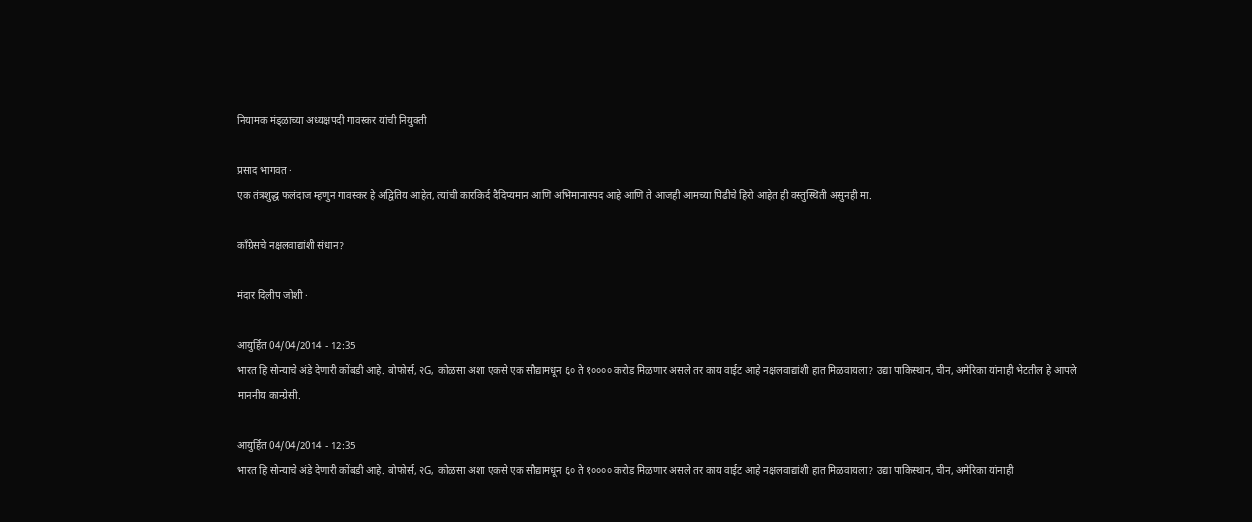नियामक मंड्ळाच्या अध्यक्षपदी गावस्कर यांची नियुक्ती

प्रसाद भागवत ·
एक तंत्रशुद्ध फलंदाज म्हणुन गावस्कर हे अद्वितिय आहेत, त्यांची कारकिर्द दैदिप्यमान आणि अभिमानास्पद आहे आणि ते आजही आमच्या पिढीचे हिरो आहेत ही वस्तुस्थिती असुनही मा.

काँग्रेसचे नक्षलवाद्यांशी संधान?

मंदार दिलीप जोशी ·

आयुर्हित 04/04/2014 - 12:35
भारत हि सोन्याचे अंडे देणारी कोंबडी आहे. बोफोर्स, २G, कोळसा अशा एकसे एक सौद्यामधून ६० ते १०००० करोड मिळणार असले तर काय वाईट आहे नक्षलवाद्यांशी हात मिळवायला? उद्या पाकिस्थान, चीन, अमेरिका यांनाही भेटतील हे आपले माननीय कान्ग्रेसी.

आयुर्हित 04/04/2014 - 12:35
भारत हि सोन्याचे अंडे देणारी कोंबडी आहे. बोफोर्स, २G, कोळसा अशा एकसे एक सौद्यामधून ६० ते १०००० करोड मिळणार असले तर काय वाईट आहे नक्षलवाद्यांशी हात मिळवायला? उद्या पाकिस्थान, चीन, अमेरिका यांनाही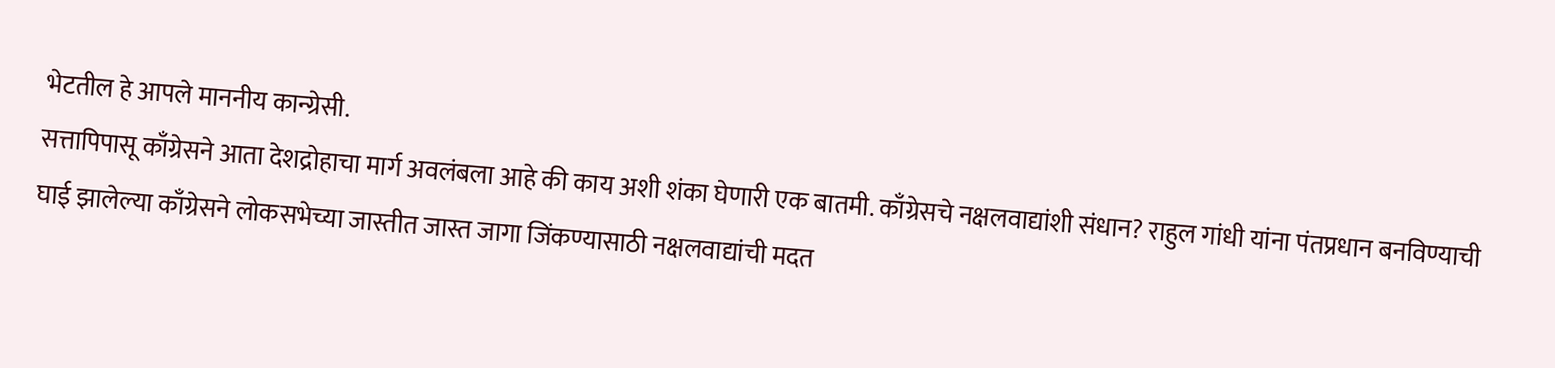भेटतील हे आपले माननीय कान्ग्रेसी.
सत्तापिपासू काँग्रेसने आता देशद्रोहाचा मार्ग अवलंबला आहे की काय अशी शंका घेणारी एक बातमी. काँग्रेसचे नक्षलवाद्यांशी संधान? राहुल गांधी यांना पंतप्रधान बनविण्याची घाई झालेल्या काँग्रेसने लोकसभेच्या जास्तीत जास्त जागा जिंकण्यासाठी नक्षलवाद्यांची मदत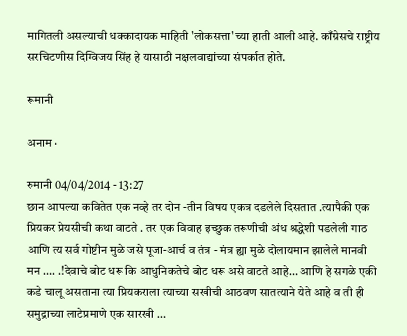मागितली असल्याची धक्कादायक माहिती 'लोकसत्ता'च्या हाती आली आहे. काँग्रेसचे राष्ट्रीय सरचिटणीस दिग्विजय सिंह हे यासाठी नक्षलवाद्यांच्या संपर्कात होते.

रूमानी

अनाम ·

रुमानी 04/04/2014 - 13:27
छान आपल्या कवितेत एक नव्हे तर दोन -तीन विषय एकत्र दडलेले दिसतात .त्यापैकी एक प्रियकर प्रेयसीची कथा वाटते . तर एक विवाह इच्छुक तरूणीची अंध श्रद्धेशी पडलेली गाठ आणि त्य सर्व गोष्टीन मुळे जसे पूजा-आर्च व तंत्र - मंत्र ह्या मुळे दोलायमान झालेले मानवी मन …. .!देवाचे बोट धरू कि आधुनिकतेचे बोट धरू असे वाटते आहे… आणि हे सगळे एकी कडे चालू असताना त्या प्रियकराला त्याच्या सखीची आठवण सातत्याने येते आहे व ती ही समुद्राच्या लाटेप्रमाणे एक सारखी …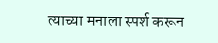त्याच्या मनाला स्पर्श करून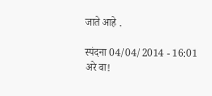जाते आहे .

स्पंदना 04/04/2014 - 16:01
अरे वा!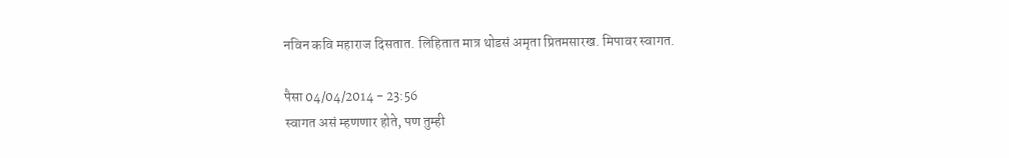नविन कवि महाराज दिसतात. लिहितात मात्र थोडसं अमृता प्रितमसारख. मिपावर स्वागत.

पैसा 04/04/2014 - 23:56
स्वागत असं म्हणणार होते, पण तुम्ही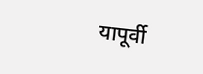यापूर्वी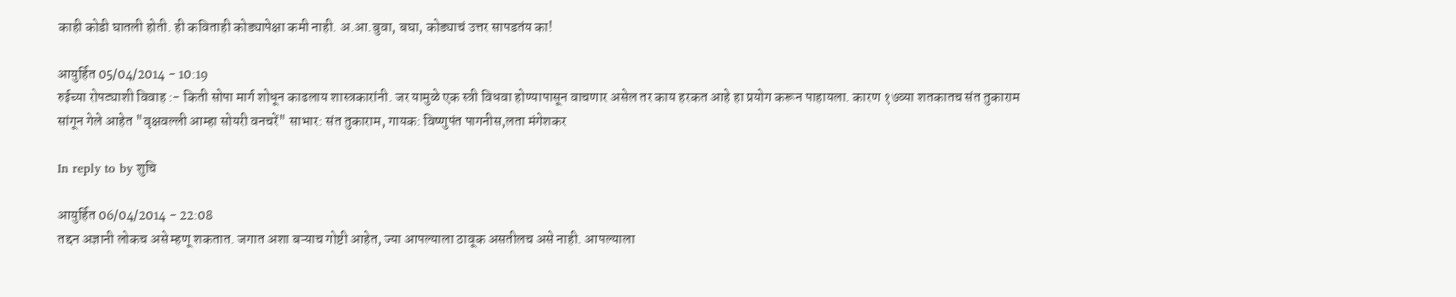काही कोडी घातली होती. ही कविताही कोड्यापेक्षा कमी नाही. अ.आ.बुवा, बघा, कोड्याचं उत्तर सापडतंय का!

आयुर्हित 05/04/2014 - 10:19
रुईच्या रोपट्याशी विवाह :- किती सोपा मार्ग शोधून काढलाय शास्त्रकारांनी. जर यामुळे एक स्त्री विधवा होण्यापासून वाचणार असेल तर काय हरकत आहे हा प्रयोग करून पाहायला. कारण १७व्या शतकातच संत तुकाराम सांगून गेले आहेत "वृक्षवल्ली आम्हा सोयरी वनचरें" साभार: संत तुकाराम, गायक: विष्णुपंत पागनीस,लता मंगेशकर

In reply to by शुचि

आयुर्हित 06/04/2014 - 22:08
तद्दन अज्ञानी लोकच असे म्हणू शकतात. जगात अशा बऱ्याच गोष्टी आहेत, ज्या आपल्याला ठावूक असतीलच असे नाही. आपल्याला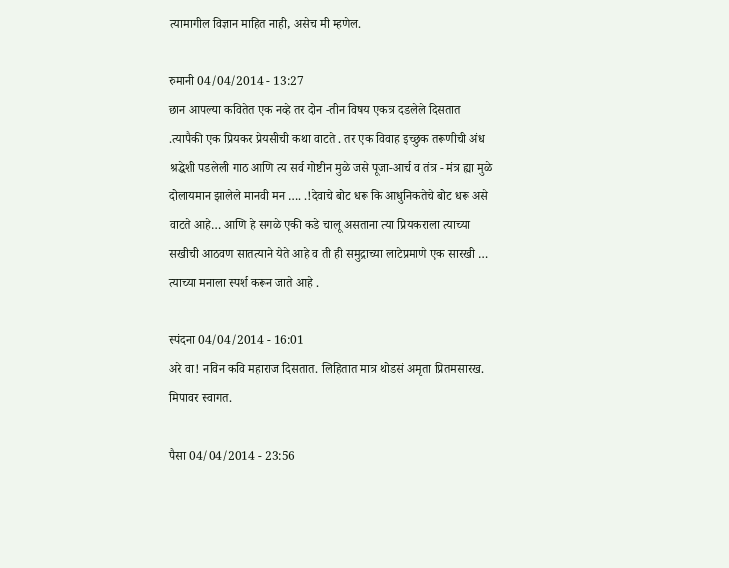त्यामागील विज्ञान माहित नाही, असेच मी म्हणेल.

रुमानी 04/04/2014 - 13:27
छान आपल्या कवितेत एक नव्हे तर दोन -तीन विषय एकत्र दडलेले दिसतात .त्यापैकी एक प्रियकर प्रेयसीची कथा वाटते . तर एक विवाह इच्छुक तरूणीची अंध श्रद्धेशी पडलेली गाठ आणि त्य सर्व गोष्टीन मुळे जसे पूजा-आर्च व तंत्र - मंत्र ह्या मुळे दोलायमान झालेले मानवी मन …. .!देवाचे बोट धरू कि आधुनिकतेचे बोट धरू असे वाटते आहे… आणि हे सगळे एकी कडे चालू असताना त्या प्रियकराला त्याच्या सखीची आठवण सातत्याने येते आहे व ती ही समुद्राच्या लाटेप्रमाणे एक सारखी … त्याच्या मनाला स्पर्श करून जाते आहे .

स्पंदना 04/04/2014 - 16:01
अरे वा! नविन कवि महाराज दिसतात. लिहितात मात्र थोडसं अमृता प्रितमसारख. मिपावर स्वागत.

पैसा 04/04/2014 - 23:56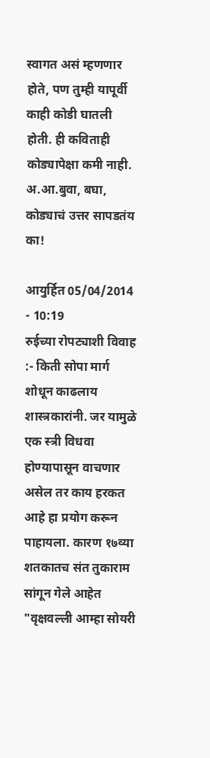स्वागत असं म्हणणार होते, पण तुम्ही यापूर्वी काही कोडी घातली होती. ही कविताही कोड्यापेक्षा कमी नाही. अ.आ.बुवा, बघा, कोड्याचं उत्तर सापडतंय का!

आयुर्हित 05/04/2014 - 10:19
रुईच्या रोपट्याशी विवाह :- किती सोपा मार्ग शोधून काढलाय शास्त्रकारांनी. जर यामुळे एक स्त्री विधवा होण्यापासून वाचणार असेल तर काय हरकत आहे हा प्रयोग करून पाहायला. कारण १७व्या शतकातच संत तुकाराम सांगून गेले आहेत "वृक्षवल्ली आम्हा सोयरी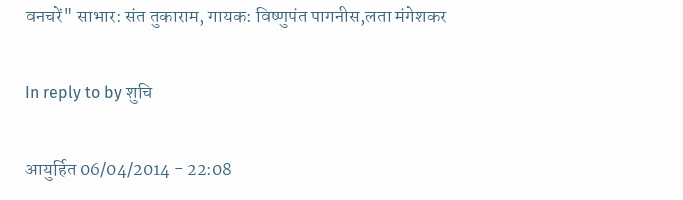वनचरें" साभार: संत तुकाराम, गायक: विष्णुपंत पागनीस,लता मंगेशकर

In reply to by शुचि

आयुर्हित 06/04/2014 - 22:08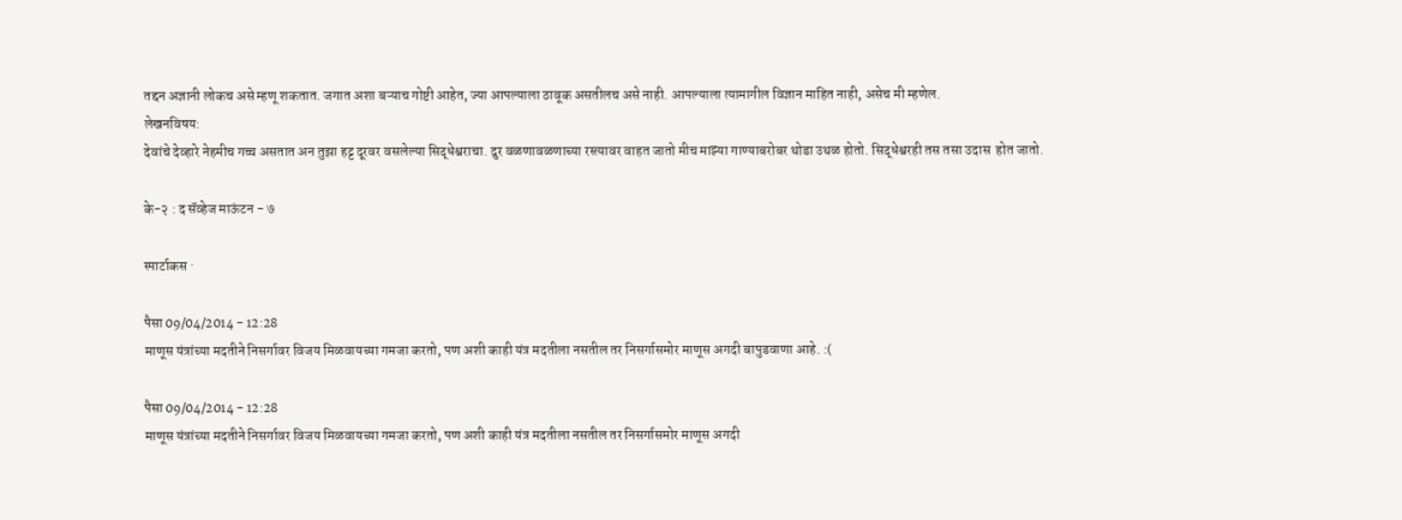तद्दन अज्ञानी लोकच असे म्हणू शकतात. जगात अशा बऱ्याच गोष्टी आहेत, ज्या आपल्याला ठावूक असतीलच असे नाही. आपल्याला त्यामागील विज्ञान माहित नाही, असेच मी म्हणेल.
लेखनविषय:
देवांचे देव्हारे नेहमीच गच्च असतात अन तुझा हट्ट दूरवर वसलेल्या सिद्धेश्वराचा. दुर वळणावळणाच्या रस्त्यावर वाहत जातो मीच माझ्या गाण्याबरोबर थोडा उथळ होतो. सिद्धेश्वरही तस तसा उदास  होत जातो.

के-२ : द सॅव्हेज माऊंटन - ७

स्पार्टाकस ·

पैसा 09/04/2014 - 12:28
माणूस यंत्रांच्या मदतीने निसर्गावर विजय मिळवायच्या गमजा करतो, पण अशी काही यंत्र मदतीला नसतील तर निसर्गासमोर माणूस अगदी बापुडवाणा आहे. :(

पैसा 09/04/2014 - 12:28
माणूस यंत्रांच्या मदतीने निसर्गावर विजय मिळवायच्या गमजा करतो, पण अशी काही यंत्र मदतीला नसतील तर निसर्गासमोर माणूस अगदी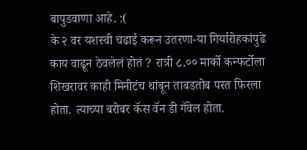बापुडवाणा आहे. :(
के २ वर यशस्वी चढाई करून उतरणा-या गिर्यारोहकांपुढे काय वाढून ठेवलेलं होतं ? रात्री ८.०० मार्को कन्फर्टोला शिखरावर काही मिनीटंच थांबून ताबडतोब परत फिरला होता. त्याच्या बरोबर कॅस वॅन डी गॅवेल होता.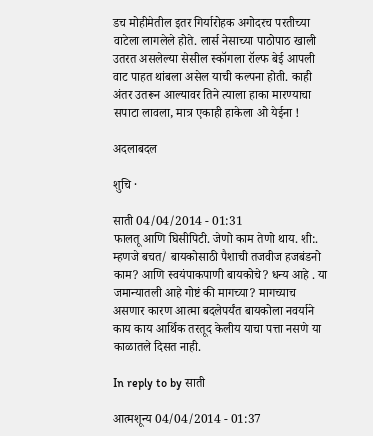डच मोहीमेतील इतर गिर्यारोहक अगोदरच परतीच्या वाटेला लागलेले होते. लार्स नेसाच्या पाठोपाठ खाली उतरत असलेल्या सेसील स्कॉगला रॉल्फ बेई आपली वाट पाहत थांबला असेल याची कल्पना होती. काही अंतर उतरून आल्यावर तिने त्याला हाका मारण्याचा सपाटा लावला, मात्र एकाही हाकेला ओ येईना !

अदलाबदल

शुचि ·

साती 04/04/2014 - 01:31
फालतू आणि घिसीपिटी. जेणो काम तेणो थाय. शी:. म्हणजे बचत/ बायकोसाठी पैशाची तजवीज हजबंडनो काम? आणि स्वयंपाकपाणी बायकोचे? धन्य आहे . या जमान्यातली आहे गोष्टं की मागच्या? मागच्याच असणार कारण आत्मा बदलेपर्यंत बायकोला नवर्याने काय काय आर्थिक तरतूद केलीय याचा पत्ता नसणे या काळातले दिसत नाही.

In reply to by साती

आत्मशून्य 04/04/2014 - 01:37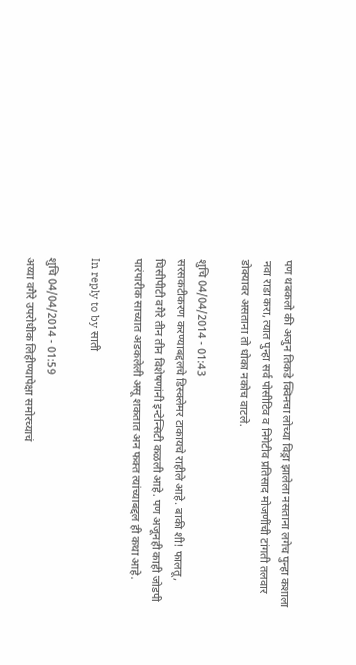पण थबकलो की अजुन तिकडे क्विनचा लोच्या विड्रा झालेला नसताना लगेच पुन्हा कशाला नवा राडा करा, त्यात पुन्हा सर्व पोसीटिव व निगेटीव प्रतिसाद मोजणींची टांगती तलवार डोक्यावर असताना तो धोका नकोच वाटले.

शुचि 04/04/2014 - 01:43
सरसकटीकरण करण्याबद्दलचे डिस्क्लेमर टाकायचे राहीले आहे. बाकी शी! फालतू, घिसीपीटी वगैरे तीन तीन विशेषणांनी इन्टेन्सिटी कळली आहे. पण अजूनही काही जोडपी पारंपारीक साच्यात अडकलेली असू शकतात अन फक्त त्यांच्याबद्दल ही कथा आहे.

In reply to by साती

शुचि 04/04/2014 - 01:59
अय्या वगैरे उपरोधीक लिहीण्यापेक्षा समोरच्याचं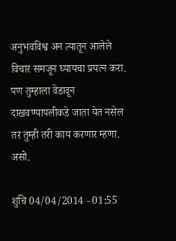अनुभवविश्व अन त्यातून आलेले विचार समजून घ्यायचा प्रयत्न करा. पण तुम्हाला वेडावून दाखवण्यापलीकडे जाता येत नसेल तर तुम्ही तरी काय करणार म्हणा. असो.

शुचि 04/04/2014 - 01:55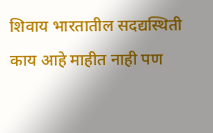शिवाय भारतातील सदद्यस्थिती काय आहे माहीत नाही पण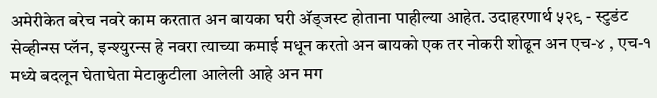अमेरीकेत बरेच नवरे काम करतात अन बायका घरी अ‍ॅड्जस्ट होताना पाहील्या आहेत. उदाहरणार्थ ५२९ - स्टुडंट सेव्हीन्ग्स प्लॅन, इन्श्युरन्स हे नवरा त्याच्या कमाई मधून करतो अन बायको एक तर नोकरी शोढून अन एच-४ , एच-१ मध्ये बदलून घेताघेता मेटाकुटीला आलेली आहे अन मग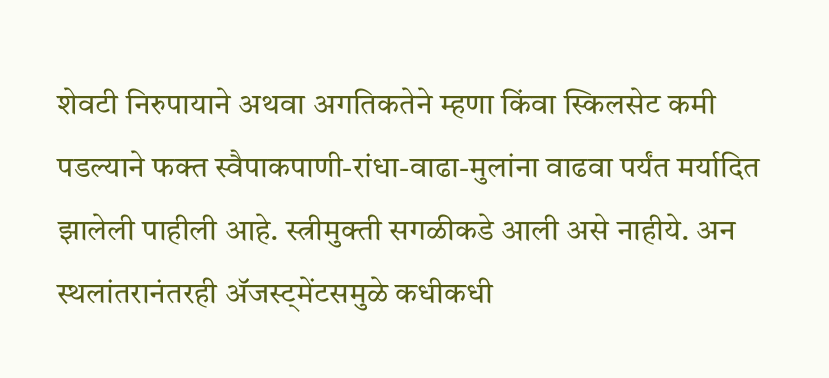शेवटी निरुपायाने अथवा अगतिकतेने म्हणा किंवा स्किलसेट कमी पडल्याने फक्त स्वैपाकपाणी-रांधा-वाढा-मुलांना वाढवा पर्यंत मर्यादित झालेली पाहीली आहे. स्त्रीमुक्ती सगळीकडे आली असे नाहीये. अन स्थलांतरानंतरही अ‍ॅजस्ट्मेंटसमुळे कधीकधी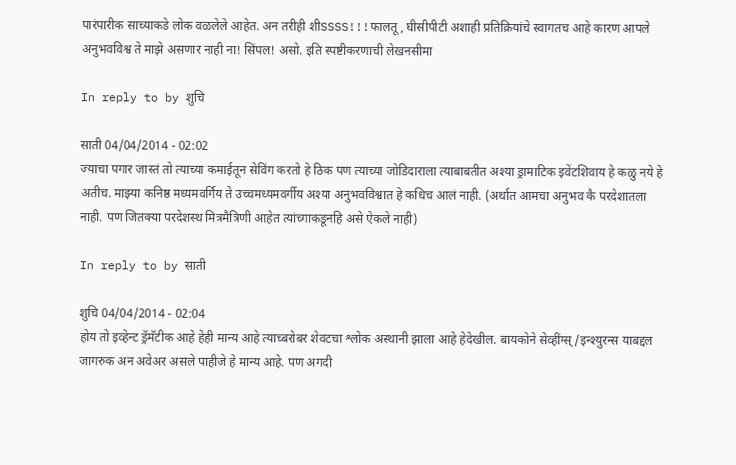पारंपारीक साच्याकडे लोक वळलेले आहेत. अन तरीही शीSSSS!!!फालतू, घीसीपीटी अशाही प्रतिक्रियांचे स्वागतच आहे कारण आपले अनुभवविश्व ते माझे असणार नाही ना! सिंपल! असो. इति स्पष्टीकरणाची लेखनसीमा

In reply to by शुचि

साती 04/04/2014 - 02:02
ज्याचा पगार जास्तं तो त्याच्या कमाईतून सेविंग करतो हे ठिक पण त्याच्या जोडिदाराला त्याबाबतीत अश्या ड्रामाटिक इवेंटशिवाय हे कळु नये हे अतीच. माझ्या कनिष्ठ मध्यमवर्गिय ते उच्चमध्यमवर्गीय अश्या अनुभवविश्वात हे कधिच आलं नाही. (अर्थात आमचा अनुभव कै परदेशातला नाही. पण जितक्या परदेशस्थ मित्रमैत्रिणी आहेत त्यांच्गाकडूनहि असे ऐकले नाही)

In reply to by साती

शुचि 04/04/2014 - 02:04
होय तो इव्हेन्ट ड्रॅमॅटीक आहे हेही मान्य आहे त्याच्बरोबर शेवटचा श्लोक अस्थानी झाला आहे हेदेखील. बायकोने सेव्हींग्स्/इन्श्युरन्स याबद्दल जागरुक अन अवेअर असले पाहीजे हे मान्य आहे. पण अगदी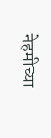नेहमीच्या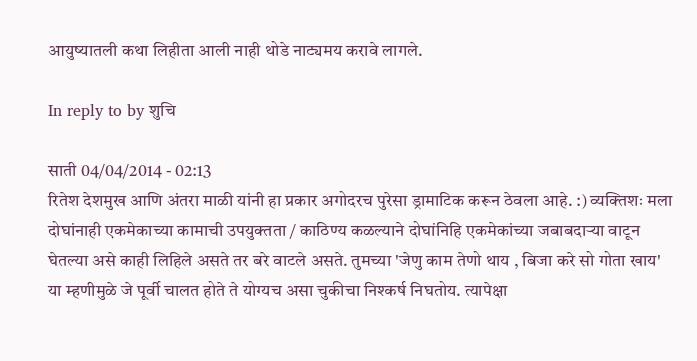आयुष्यातली कथा लिहीता आली नाही थोडे नाट्यमय करावे लागले.

In reply to by शुचि

साती 04/04/2014 - 02:13
रितेश देशमुख आणि अंतरा माळी यांनी हा प्रकार अगोदरच पुरेसा ड्रामाटिक करून ठेवला आहे. :) व्यक्तिशः मला दोघांनाही एकमेकाच्या कामाची उपयुक्तता / काठिण्य कळल्याने दोघांनिहि एकमेकांच्या जबाबदार्‍या वाटून घेतल्या असे काही लिहिले असते तर बरे वाटले असते. तुमच्या 'जेणु काम तेणो थाय , बिजा करे सो गोता खाय' या म्हणीमुळे जे पूर्वी चालत होते ते योग्यच असा चुकीचा निश्कर्ष निघतोय. त्यापेक्षा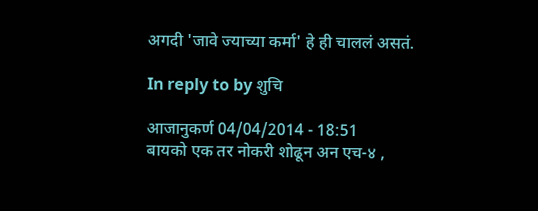अगदी 'जावे ज्याच्या कर्मा' हे ही चाललं असतं.

In reply to by शुचि

आजानुकर्ण 04/04/2014 - 18:51
बायको एक तर नोकरी शोढून अन एच-४ ,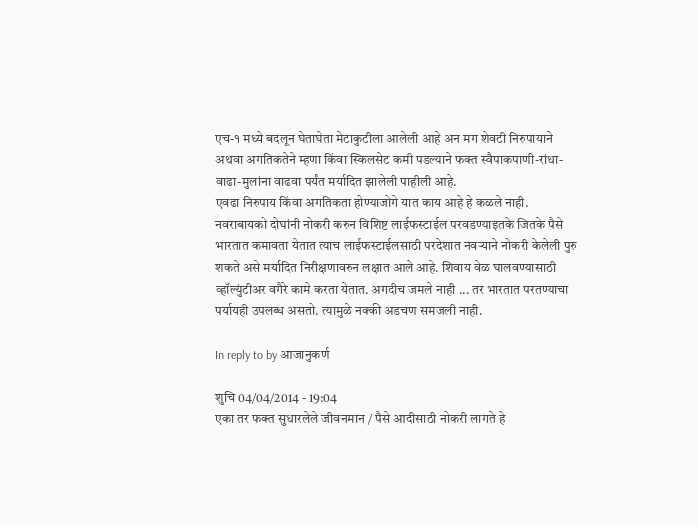एच-१ मध्ये बदलून घेताघेता मेटाकुटीला आलेली आहे अन मग शेवटी निरुपायाने अथवा अगतिकतेने म्हणा किंवा स्किलसेट कमी पडल्याने फक्त स्वैपाकपाणी-रांधा-वाढा-मुलांना वाढवा पर्यंत मर्यादित झालेली पाहीली आहे.
एवढा निरुपाय किंवा अगतिकता होण्याजोगे यात काय आहे हे कळले नाही. नवराबायको दोघांनी नोकरी करुन विशिष्ट लाईफस्टाईल परवडण्याइतके जितके पैसे भारतात कमावता येतात त्याच लाईफस्टाईलसाठी परदेशात नवऱ्याने नोकरी केलेली पुरु शकते असे मर्यादित निरीक्षणावरुन लक्षात आले आहे. शिवाय वेळ घालवण्यासाठी व्हॉल्युंटीअर वगैरे कामे करता येतात. अगदीच जमले नाही ... तर भारतात परतण्याचा पर्यायही उपलब्ध असतो. त्यामुळे नक्की अडचण समजली नाही.

In reply to by आजानुकर्ण

शुचि 04/04/2014 - 19:04
एका तर फक्त सुधारलेले जीवनमान / पैसे आदीसाठी नोकरी लागते हे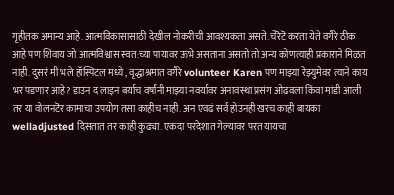गृहीतक अमान्य आहे. आत्मविकासासाठी देखील नोकरीची आवश्यकता असते. चेरॆटॆ करता येते वगैरे ठीक आहे पण शिवाय जो आत्मविश्वास स्वत:च्या पायावर ऊभे असताना असतो तो अन्य कोणत्याही प्रकाराने मिळत नाही. दुसरं मी भले हॉस्पिटल मध्ये , वृद्धाश्रमात वगैरे volunteer Karen पण माझ्या रेझ्युमेवर त्याने काय भर पडणार आहे? डाउन द लाइन बर्याच वर्षांनी माझ्या नवर्यावर अनावस्था प्रसंग ओढवला किंवा मांडी आली तर या वोलनटॆर कामाचा उपयोग तसा काहीच नाही. अन एवढं सर्व होउनही खरच काही बायका welladjusted दिसतात तर काही कुढ्या. एकदा परदेशात गेल्यावर परत यायचा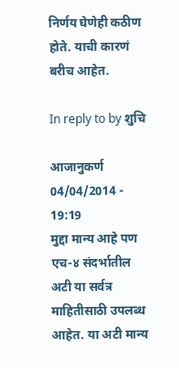निर्णय घेणेही कठीण होते. याची कारणं बरीच आहेत.

In reply to by शुचि

आजानुकर्ण 04/04/2014 - 19:19
मुद्दा मान्य आहे पण एच-४ संदर्भातील अटी या सर्वत्र माहितीसाठी उपलब्ध आहेत. या अटी मान्य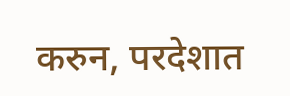करुन, परदेशात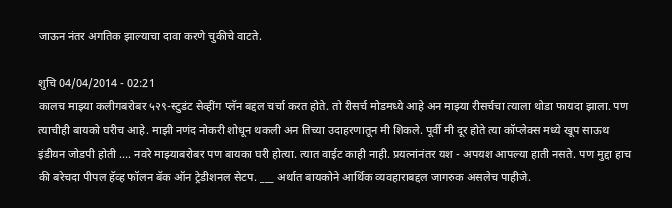जाऊन नंतर अगतिक झाल्याचा दावा करणे चुकीचे वाटते.

शुचि 04/04/2014 - 02:21
कालच माझ्या कलीगबरोबर ५२९-स्टुडंट सेव्हींग प्लॅन बद्दल चर्चा करत होते. तो रीसर्च मोडमध्ये आहे अन माझ्या रीसर्चचा त्याला थोडा फायदा झाला. पण त्याचीही बायको घरीच आहे. माझी नणंद नोकरी शोधून थकली अन तिच्या उदाहरणातून मी शिकले. पूर्वी मी दूर होते त्या कॉप्लेक्स मध्ये खूप साऊथ इंडीयन जोडपी होती .... नवरे माझ्याबरोबर पण बायका घरी होत्या. त्यात वाईट काही नाही. प्रयत्नांनंतर यश - अपयश आपल्या हाती नसते. पण मुद्दा हाच की बरेचदा पीपल हॅव्ह फॉलन बॅक ऑन ट्रेडीशनल सेटप. ___ अर्थात बायकोने आर्थिक व्यवहाराबद्दल जागरुक असलेच पाहीजे.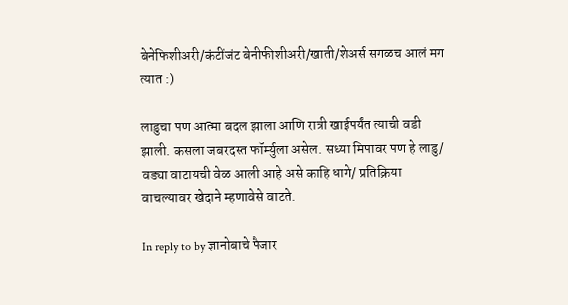बेनेफिशीअरी/कंटींजंट बेनीफीशीअरी/खाती/शेअर्स सगळच आलं मग त्यात :)

लाडुचा पण आत्मा बदल झाला आणि रात्री खाईपर्यंत त्याची वडी झाली. कसला जबरदस्त फॉर्म्युला असेल. सध्या मिपावर पण हे लाडु/ वड्या वाटायची वेळ आली आहे असे काहि धागे/ प्रतिक्रिया वाचल्यावर खेदाने म्हणावेसे वाटते.

In reply to by ज्ञानोबाचे पैजार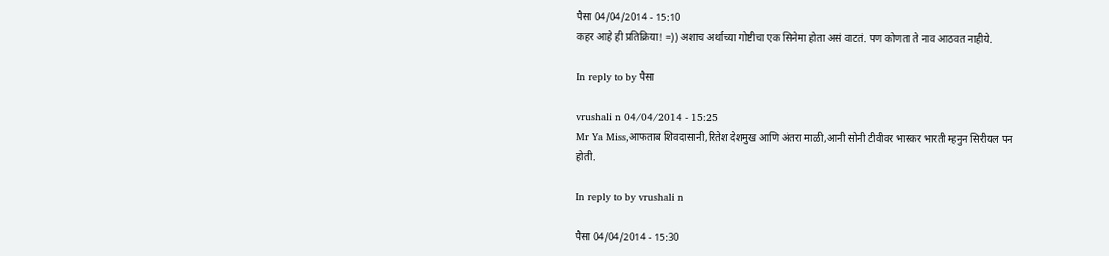पैसा 04/04/2014 - 15:10
कहर आहे ही प्रतिक्रिया! =)) अशाच अर्थाच्या गोष्टीचा एक सिनेमा होता असं वाटतं. पण कोणता ते नाव आठवत नाहीये.

In reply to by पैसा

vrushali n 04/04/2014 - 15:25
Mr Ya Miss,आफताब शिवदासानी,रितेश देशमुख आणि अंतरा माळी,आनी सोनी टीवीवर भास्कर भारती म्हनुन सिरीयल पन होती.

In reply to by vrushali n

पैसा 04/04/2014 - 15:30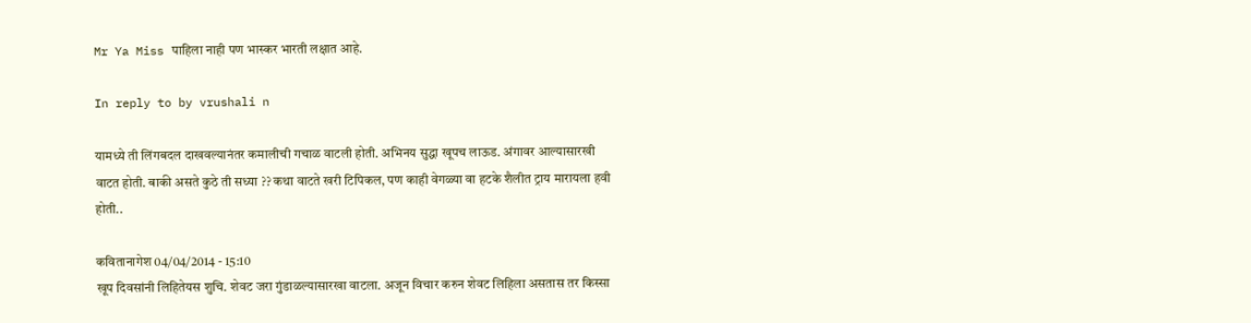Mr Ya Miss पाहिला नाही पण भास्कर भारती लक्षात आहे.

In reply to by vrushali n

यामध्ये ती लिंगबदल दाखवल्यानंतर कमालीची गचाळ वाटली होती. अभिनय सुद्धा खूपच लाऊड. अंगावर आल्यासारखी वाटत होती. बाकी असते कुठे ती सध्या ?? कथा वाटते खरी टिपिकल, पण काही वेगळ्या वा हटके शैलीत ट्राय मारायला हवी होती..

कवितानागेश 04/04/2014 - 15:10
खूप दिवसांनी लिहितेयस शुचि. शेवट जरा गुंडाळल्यासारखा वाटला. अजून विचार करुन शेवट लिहिला असतास तर किस्सा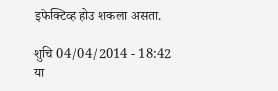इफेक्टिव्ह होउ शकला असता.

शुचि 04/04/2014 - 18:42
या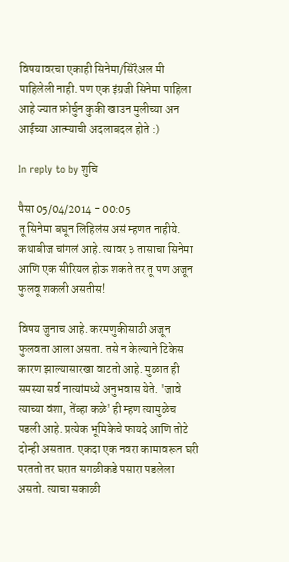विषयावरचा एकाही सिनेमा/सिरॆअल मी पाहिलेली नाही. पण एक इंग्रजी सिनेमा पाहिला आहे ज्यात फ़ोर्चुन कुकी खाउन मुलीच्या अन आईच्या आत्म्याची अदलाबदल होते :)

In reply to by शुचि

पैसा 05/04/2014 - 00:05
तू सिनेमा बघून लिहिलंस असं म्हणत नाहीये. कथाबीज चांगलं आहे. त्यावर ३ तासाचा सिनेमा आणि एक सीरियल होऊ शकते तर तू पण अजून फुलवू शकली असतीस!

विषय जुनाच आहे. करमणुकीसाठी अजून फुलवता आला असता. तसे न केल्याने टिकेस कारण झाल्यासारखा वाटतो आहे. मुळात ही समस्या सर्व नात्यांमध्ये अनुभवास येते. 'जावे त्याच्या वंशा, तेंव्हा कळे' ही म्हण त्यामुळेच पडली आहे. प्रत्येक भूमिकेचे फायदे आणि तोटे दोन्ही असतात. एकदा एक नवरा कामावरून घरी परततो तर घरात सगळीकडे पसारा पडलेला असतो. त्याचा सकाळी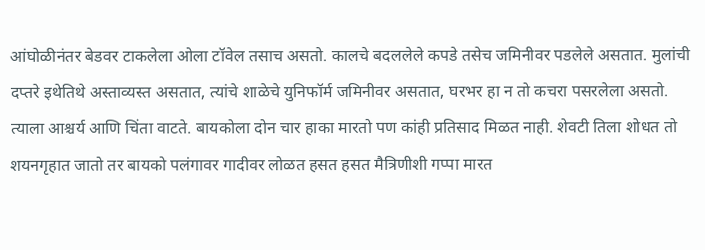आंघोळीनंतर बेडवर टाकलेला ओला टॉवेल तसाच असतो. कालचे बदललेले कपडे तसेच जमिनीवर पडलेले असतात. मुलांची दप्तरे इथेतिथे अस्ताव्यस्त असतात, त्यांचे शाळेचे युनिफॉर्म जमिनीवर असतात, घरभर हा न तो कचरा पसरलेला असतो. त्याला आश्चर्य आणि चिंता वाटते. बायकोला दोन चार हाका मारतो पण कांही प्रतिसाद मिळत नाही. शेवटी तिला शोधत तो शयनगृहात जातो तर बायको पलंगावर गादीवर लोळत हसत हसत मैत्रिणीशी गप्पा मारत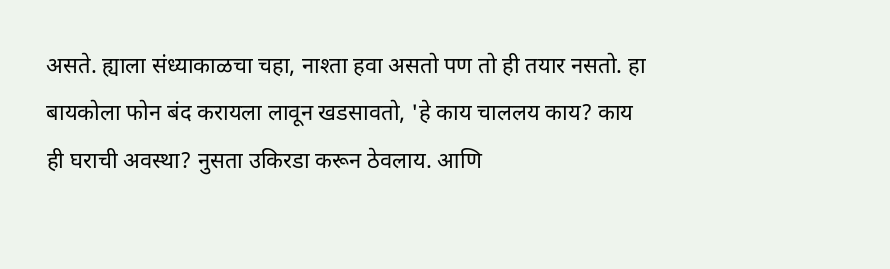असते. ह्याला संध्याकाळचा चहा, नाश्ता हवा असतो पण तो ही तयार नसतो. हा बायकोला फोन बंद करायला लावून खडसावतो, 'हे काय चाललय काय? काय ही घराची अवस्था? नुसता उकिरडा करून ठेवलाय. आणि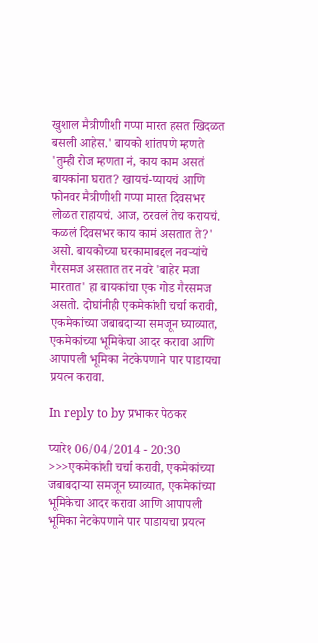खुशाल मैत्रीणीशी गप्पा मारत हसत खिदळत बसली आहेस.' बायको शांतपणे म्हणते 'तुम्ही रोज म्हणता नं, काय काम असतं बायकांना घरात? खायचं-प्यायचं आणि फोनवर मैत्रीणीशी गप्पा मारत दिवसभर लोळत राहायचं. आज, ठरवलं तेच करायचं. कळलं दिवसभर काय कामं असतात ते?' असो. बायकोच्या घरकामाबद्दल नवर्‍यांचे गैरसमज असतात तर नवरे 'बाहेर मजा मारतात' हा बायकांचा एक गोड गैरसमज असतो. दोघांनीही एकमेकांशी चर्चा करावी, एकमेकांच्या जबाबदार्‍या समजून घ्याव्यात, एकमेकांच्या भूमिकेचा आदर करावा आणि आपापली भूमिका नेटकेपणाने पार पाडायचा प्रयत्न करावा.

In reply to by प्रभाकर पेठकर

प्यारे१ 06/04/2014 - 20:30
>>>एकमेकांशी चर्चा करावी, एकमेकांच्या जबाबदार्‍या समजून घ्याव्यात, एकमेकांच्या भूमिकेचा आदर करावा आणि आपापली भूमिका नेटकेपणाने पार पाडायचा प्रयत्न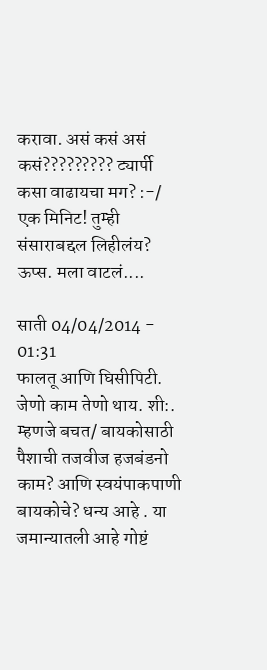करावा. असं कसं असं कसं????????? ट्यार्पी कसा वाढायचा मग? :-/ एक मिनिट! तुम्ही संसाराबद्दल लिहीलंय? ऊप्स. मला वाटलं....

साती 04/04/2014 - 01:31
फालतू आणि घिसीपिटी. जेणो काम तेणो थाय. शी:. म्हणजे बचत/ बायकोसाठी पैशाची तजवीज हजबंडनो काम? आणि स्वयंपाकपाणी बायकोचे? धन्य आहे . या जमान्यातली आहे गोष्टं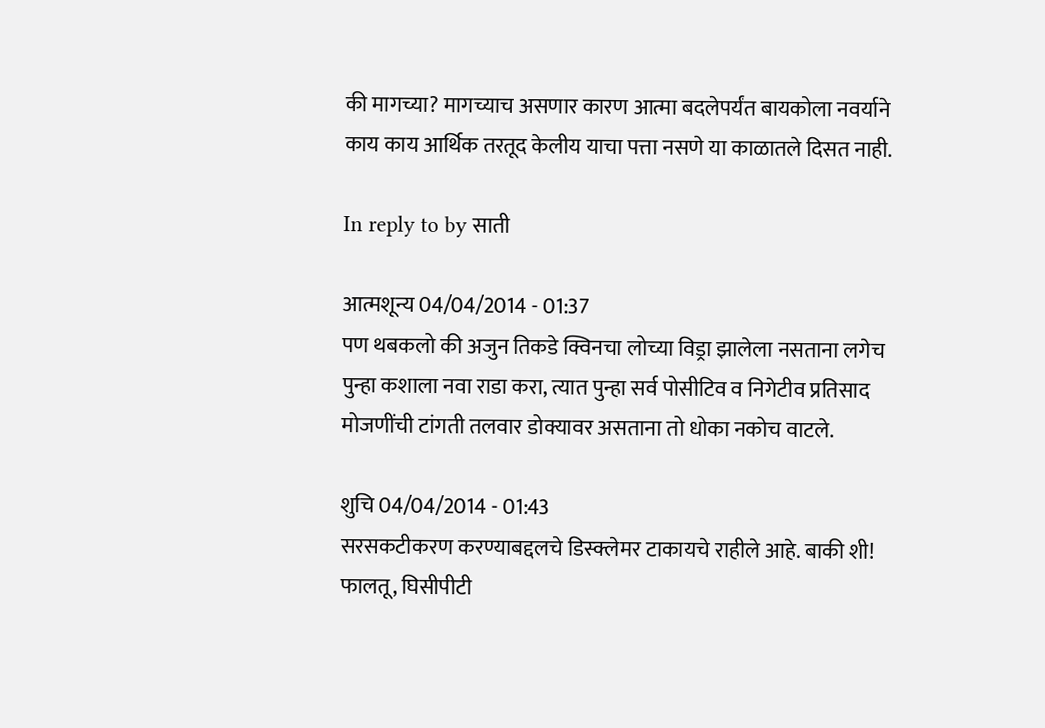की मागच्या? मागच्याच असणार कारण आत्मा बदलेपर्यंत बायकोला नवर्याने काय काय आर्थिक तरतूद केलीय याचा पत्ता नसणे या काळातले दिसत नाही.

In reply to by साती

आत्मशून्य 04/04/2014 - 01:37
पण थबकलो की अजुन तिकडे क्विनचा लोच्या विड्रा झालेला नसताना लगेच पुन्हा कशाला नवा राडा करा, त्यात पुन्हा सर्व पोसीटिव व निगेटीव प्रतिसाद मोजणींची टांगती तलवार डोक्यावर असताना तो धोका नकोच वाटले.

शुचि 04/04/2014 - 01:43
सरसकटीकरण करण्याबद्दलचे डिस्क्लेमर टाकायचे राहीले आहे. बाकी शी! फालतू, घिसीपीटी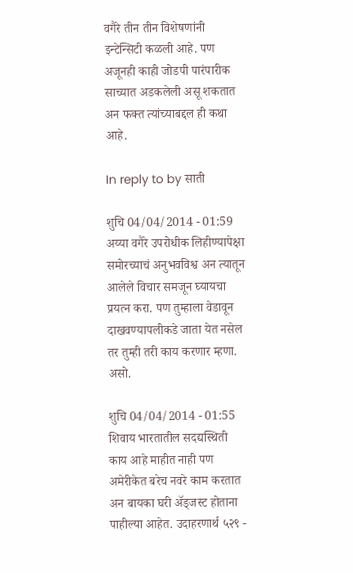वगैरे तीन तीन विशेषणांनी इन्टेन्सिटी कळली आहे. पण अजूनही काही जोडपी पारंपारीक साच्यात अडकलेली असू शकतात अन फक्त त्यांच्याबद्दल ही कथा आहे.

In reply to by साती

शुचि 04/04/2014 - 01:59
अय्या वगैरे उपरोधीक लिहीण्यापेक्षा समोरच्याचं अनुभवविश्व अन त्यातून आलेले विचार समजून घ्यायचा प्रयत्न करा. पण तुम्हाला वेडावून दाखवण्यापलीकडे जाता येत नसेल तर तुम्ही तरी काय करणार म्हणा. असो.

शुचि 04/04/2014 - 01:55
शिवाय भारतातील सदद्यस्थिती काय आहे माहीत नाही पण अमेरीकेत बरेच नवरे काम करतात अन बायका घरी अ‍ॅड्जस्ट होताना पाहील्या आहेत. उदाहरणार्थ ५२९ -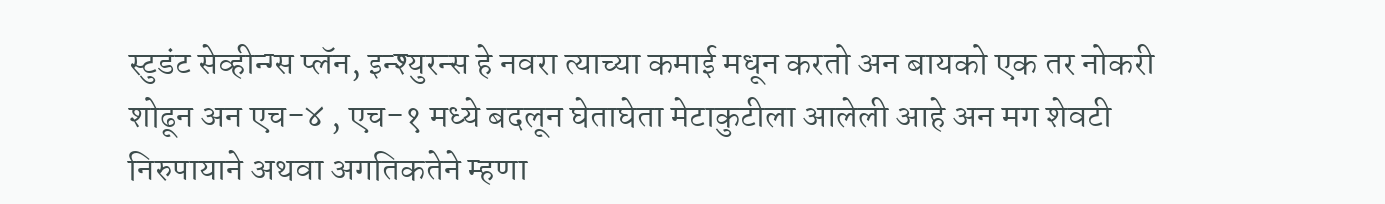स्टुडंट सेव्हीन्ग्स प्लॅन, इन्श्युरन्स हे नवरा त्याच्या कमाई मधून करतो अन बायको एक तर नोकरी शोढून अन एच-४ , एच-१ मध्ये बदलून घेताघेता मेटाकुटीला आलेली आहे अन मग शेवटी निरुपायाने अथवा अगतिकतेने म्हणा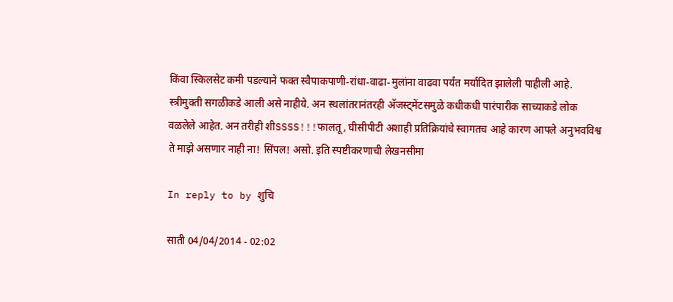किंवा स्किलसेट कमी पडल्याने फक्त स्वैपाकपाणी-रांधा-वाढा-मुलांना वाढवा पर्यंत मर्यादित झालेली पाहीली आहे. स्त्रीमुक्ती सगळीकडे आली असे नाहीये. अन स्थलांतरानंतरही अ‍ॅजस्ट्मेंटसमुळे कधीकधी पारंपारीक साच्याकडे लोक वळलेले आहेत. अन तरीही शीSSSS!!!फालतू, घीसीपीटी अशाही प्रतिक्रियांचे स्वागतच आहे कारण आपले अनुभवविश्व ते माझे असणार नाही ना! सिंपल! असो. इति स्पष्टीकरणाची लेखनसीमा

In reply to by शुचि

साती 04/04/2014 - 02:02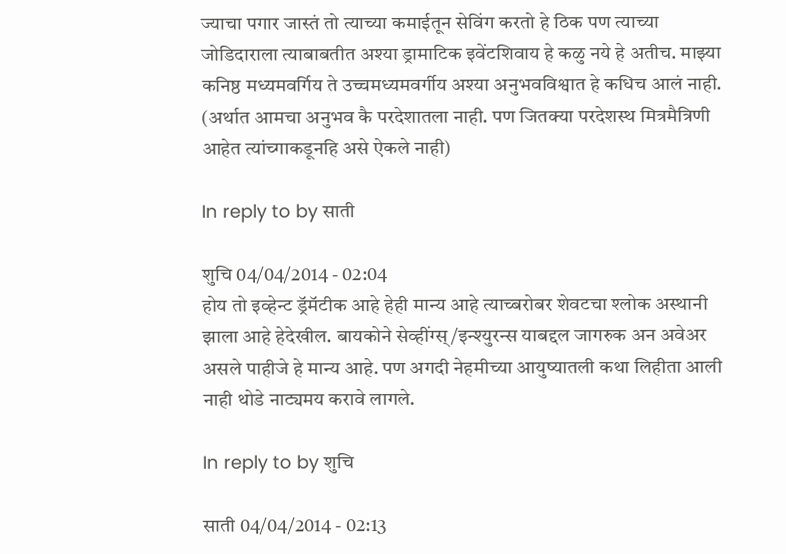ज्याचा पगार जास्तं तो त्याच्या कमाईतून सेविंग करतो हे ठिक पण त्याच्या जोडिदाराला त्याबाबतीत अश्या ड्रामाटिक इवेंटशिवाय हे कळु नये हे अतीच. माझ्या कनिष्ठ मध्यमवर्गिय ते उच्चमध्यमवर्गीय अश्या अनुभवविश्वात हे कधिच आलं नाही. (अर्थात आमचा अनुभव कै परदेशातला नाही. पण जितक्या परदेशस्थ मित्रमैत्रिणी आहेत त्यांच्गाकडूनहि असे ऐकले नाही)

In reply to by साती

शुचि 04/04/2014 - 02:04
होय तो इव्हेन्ट ड्रॅमॅटीक आहे हेही मान्य आहे त्याच्बरोबर शेवटचा श्लोक अस्थानी झाला आहे हेदेखील. बायकोने सेव्हींग्स्/इन्श्युरन्स याबद्दल जागरुक अन अवेअर असले पाहीजे हे मान्य आहे. पण अगदी नेहमीच्या आयुष्यातली कथा लिहीता आली नाही थोडे नाट्यमय करावे लागले.

In reply to by शुचि

साती 04/04/2014 - 02:13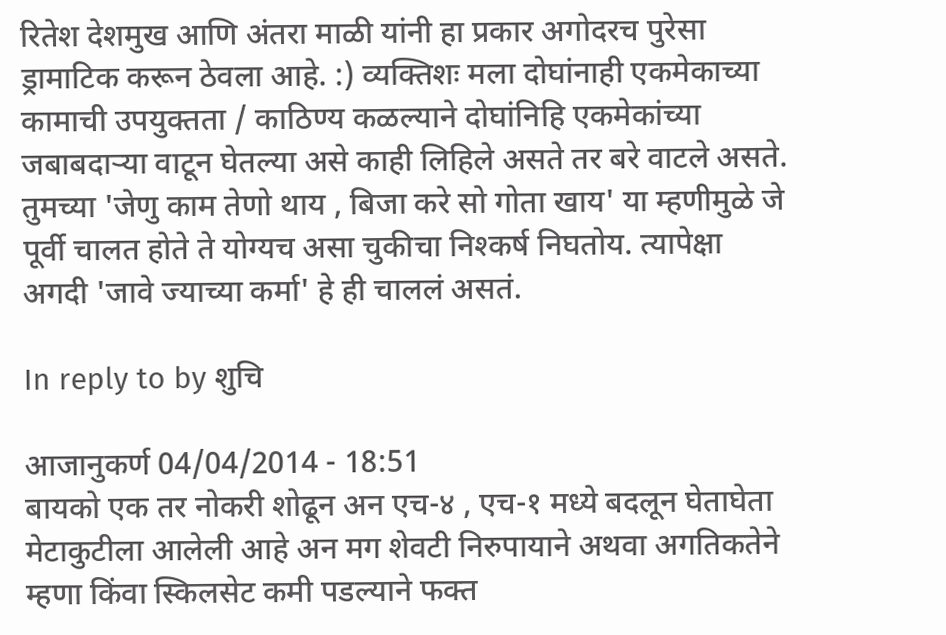रितेश देशमुख आणि अंतरा माळी यांनी हा प्रकार अगोदरच पुरेसा ड्रामाटिक करून ठेवला आहे. :) व्यक्तिशः मला दोघांनाही एकमेकाच्या कामाची उपयुक्तता / काठिण्य कळल्याने दोघांनिहि एकमेकांच्या जबाबदार्‍या वाटून घेतल्या असे काही लिहिले असते तर बरे वाटले असते. तुमच्या 'जेणु काम तेणो थाय , बिजा करे सो गोता खाय' या म्हणीमुळे जे पूर्वी चालत होते ते योग्यच असा चुकीचा निश्कर्ष निघतोय. त्यापेक्षा अगदी 'जावे ज्याच्या कर्मा' हे ही चाललं असतं.

In reply to by शुचि

आजानुकर्ण 04/04/2014 - 18:51
बायको एक तर नोकरी शोढून अन एच-४ , एच-१ मध्ये बदलून घेताघेता मेटाकुटीला आलेली आहे अन मग शेवटी निरुपायाने अथवा अगतिकतेने म्हणा किंवा स्किलसेट कमी पडल्याने फक्त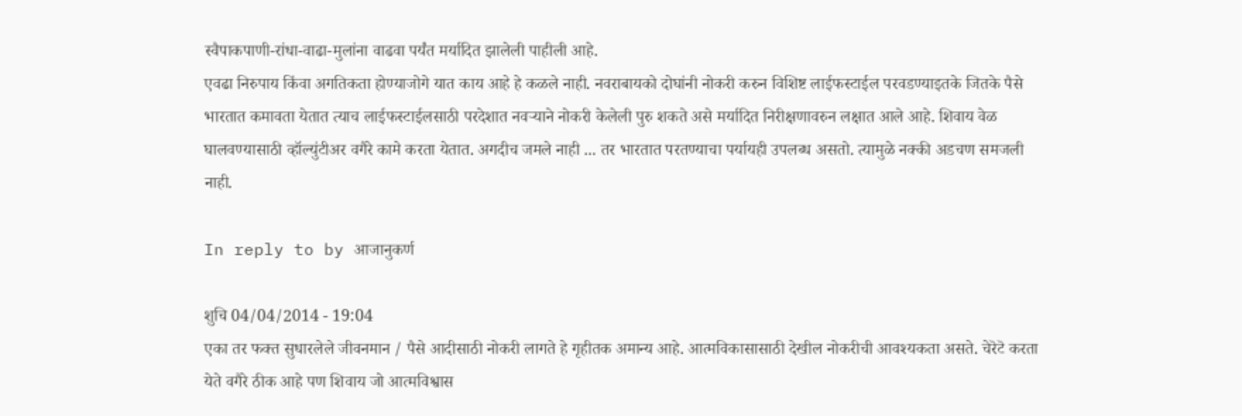स्वैपाकपाणी-रांधा-वाढा-मुलांना वाढवा पर्यंत मर्यादित झालेली पाहीली आहे.
एवढा निरुपाय किंवा अगतिकता होण्याजोगे यात काय आहे हे कळले नाही. नवराबायको दोघांनी नोकरी करुन विशिष्ट लाईफस्टाईल परवडण्याइतके जितके पैसे भारतात कमावता येतात त्याच लाईफस्टाईलसाठी परदेशात नवऱ्याने नोकरी केलेली पुरु शकते असे मर्यादित निरीक्षणावरुन लक्षात आले आहे. शिवाय वेळ घालवण्यासाठी व्हॉल्युंटीअर वगैरे कामे करता येतात. अगदीच जमले नाही ... तर भारतात परतण्याचा पर्यायही उपलब्ध असतो. त्यामुळे नक्की अडचण समजली नाही.

In reply to by आजानुकर्ण

शुचि 04/04/2014 - 19:04
एका तर फक्त सुधारलेले जीवनमान / पैसे आदीसाठी नोकरी लागते हे गृहीतक अमान्य आहे. आत्मविकासासाठी देखील नोकरीची आवश्यकता असते. चेरॆटॆ करता येते वगैरे ठीक आहे पण शिवाय जो आत्मविश्वास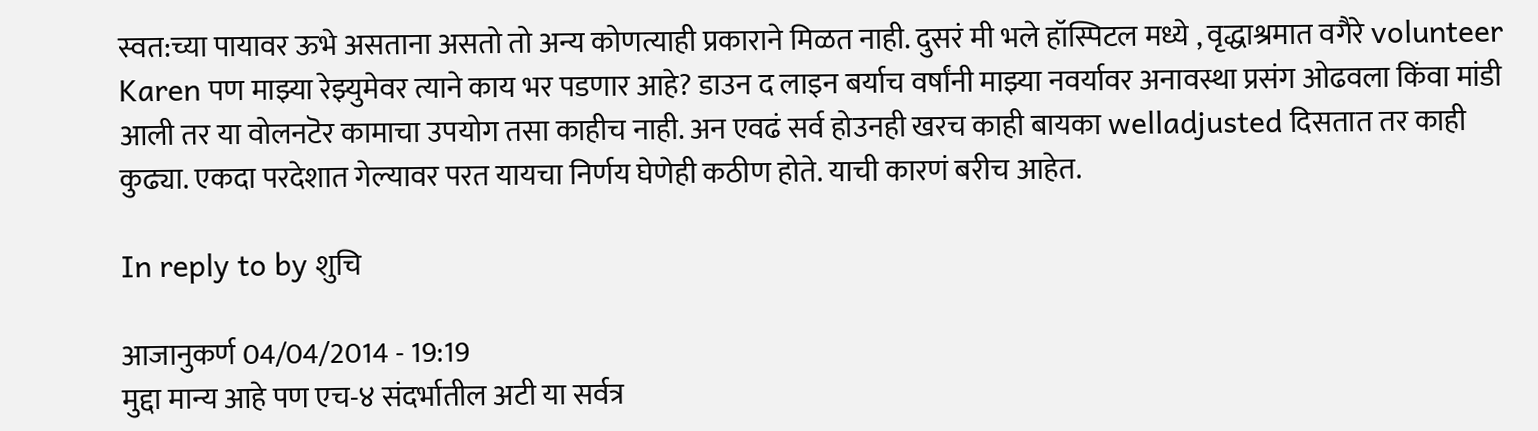स्वत:च्या पायावर ऊभे असताना असतो तो अन्य कोणत्याही प्रकाराने मिळत नाही. दुसरं मी भले हॉस्पिटल मध्ये , वृद्धाश्रमात वगैरे volunteer Karen पण माझ्या रेझ्युमेवर त्याने काय भर पडणार आहे? डाउन द लाइन बर्याच वर्षांनी माझ्या नवर्यावर अनावस्था प्रसंग ओढवला किंवा मांडी आली तर या वोलनटॆर कामाचा उपयोग तसा काहीच नाही. अन एवढं सर्व होउनही खरच काही बायका welladjusted दिसतात तर काही कुढ्या. एकदा परदेशात गेल्यावर परत यायचा निर्णय घेणेही कठीण होते. याची कारणं बरीच आहेत.

In reply to by शुचि

आजानुकर्ण 04/04/2014 - 19:19
मुद्दा मान्य आहे पण एच-४ संदर्भातील अटी या सर्वत्र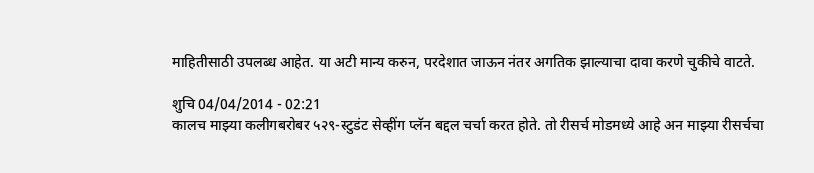माहितीसाठी उपलब्ध आहेत. या अटी मान्य करुन, परदेशात जाऊन नंतर अगतिक झाल्याचा दावा करणे चुकीचे वाटते.

शुचि 04/04/2014 - 02:21
कालच माझ्या कलीगबरोबर ५२९-स्टुडंट सेव्हींग प्लॅन बद्दल चर्चा करत होते. तो रीसर्च मोडमध्ये आहे अन माझ्या रीसर्चचा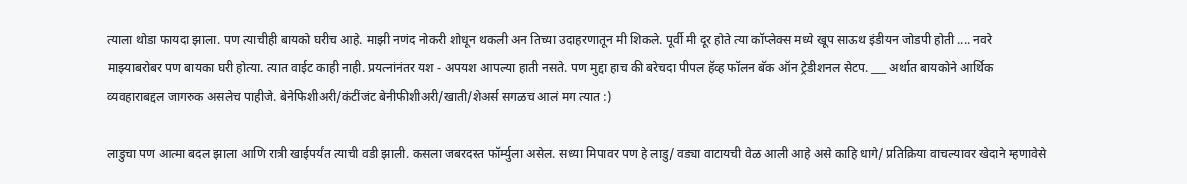त्याला थोडा फायदा झाला. पण त्याचीही बायको घरीच आहे. माझी नणंद नोकरी शोधून थकली अन तिच्या उदाहरणातून मी शिकले. पूर्वी मी दूर होते त्या कॉप्लेक्स मध्ये खूप साऊथ इंडीयन जोडपी होती .... नवरे माझ्याबरोबर पण बायका घरी होत्या. त्यात वाईट काही नाही. प्रयत्नांनंतर यश - अपयश आपल्या हाती नसते. पण मुद्दा हाच की बरेचदा पीपल हॅव्ह फॉलन बॅक ऑन ट्रेडीशनल सेटप. ___ अर्थात बायकोने आर्थिक व्यवहाराबद्दल जागरुक असलेच पाहीजे. बेनेफिशीअरी/कंटींजंट बेनीफीशीअरी/खाती/शेअर्स सगळच आलं मग त्यात :)

लाडुचा पण आत्मा बदल झाला आणि रात्री खाईपर्यंत त्याची वडी झाली. कसला जबरदस्त फॉर्म्युला असेल. सध्या मिपावर पण हे लाडु/ वड्या वाटायची वेळ आली आहे असे काहि धागे/ प्रतिक्रिया वाचल्यावर खेदाने म्हणावेसे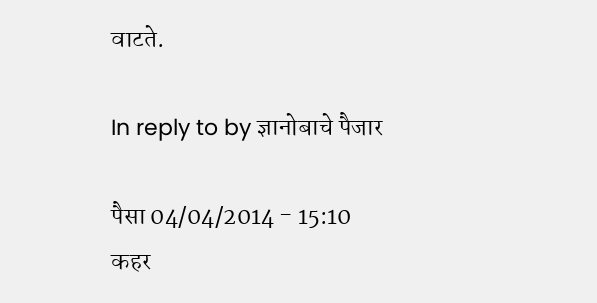वाटते.

In reply to by ज्ञानोबाचे पैजार

पैसा 04/04/2014 - 15:10
कहर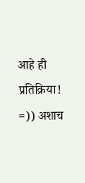आहे ही प्रतिक्रिया! =)) अशाच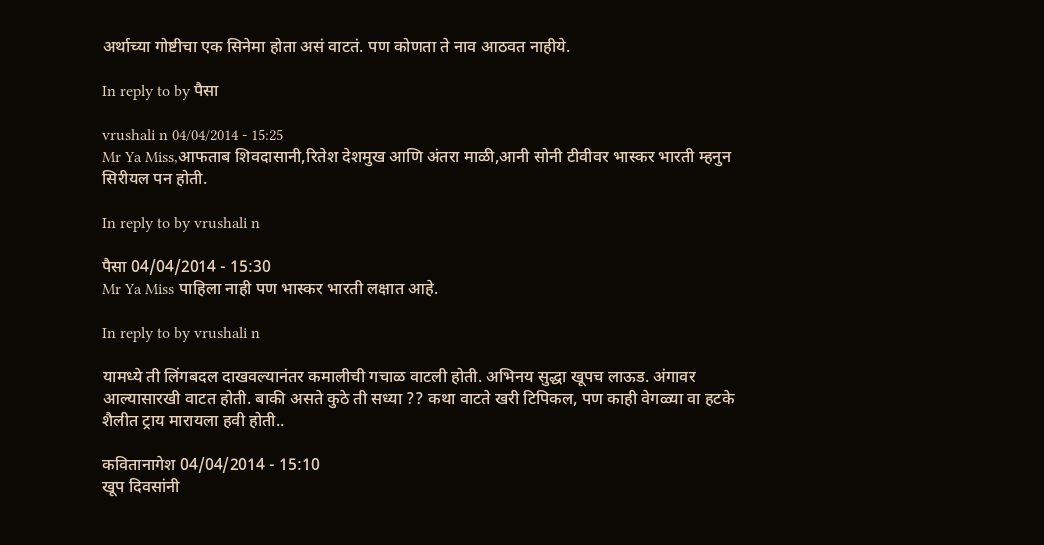अर्थाच्या गोष्टीचा एक सिनेमा होता असं वाटतं. पण कोणता ते नाव आठवत नाहीये.

In reply to by पैसा

vrushali n 04/04/2014 - 15:25
Mr Ya Miss,आफताब शिवदासानी,रितेश देशमुख आणि अंतरा माळी,आनी सोनी टीवीवर भास्कर भारती म्हनुन सिरीयल पन होती.

In reply to by vrushali n

पैसा 04/04/2014 - 15:30
Mr Ya Miss पाहिला नाही पण भास्कर भारती लक्षात आहे.

In reply to by vrushali n

यामध्ये ती लिंगबदल दाखवल्यानंतर कमालीची गचाळ वाटली होती. अभिनय सुद्धा खूपच लाऊड. अंगावर आल्यासारखी वाटत होती. बाकी असते कुठे ती सध्या ?? कथा वाटते खरी टिपिकल, पण काही वेगळ्या वा हटके शैलीत ट्राय मारायला हवी होती..

कवितानागेश 04/04/2014 - 15:10
खूप दिवसांनी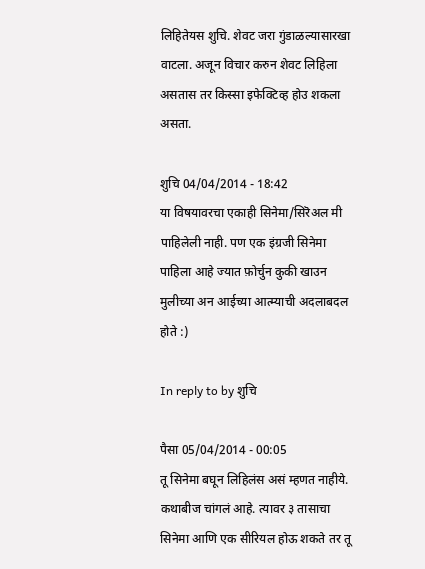लिहितेयस शुचि. शेवट जरा गुंडाळल्यासारखा वाटला. अजून विचार करुन शेवट लिहिला असतास तर किस्सा इफेक्टिव्ह होउ शकला असता.

शुचि 04/04/2014 - 18:42
या विषयावरचा एकाही सिनेमा/सिरॆअल मी पाहिलेली नाही. पण एक इंग्रजी सिनेमा पाहिला आहे ज्यात फ़ोर्चुन कुकी खाउन मुलीच्या अन आईच्या आत्म्याची अदलाबदल होते :)

In reply to by शुचि

पैसा 05/04/2014 - 00:05
तू सिनेमा बघून लिहिलंस असं म्हणत नाहीये. कथाबीज चांगलं आहे. त्यावर ३ तासाचा सिनेमा आणि एक सीरियल होऊ शकते तर तू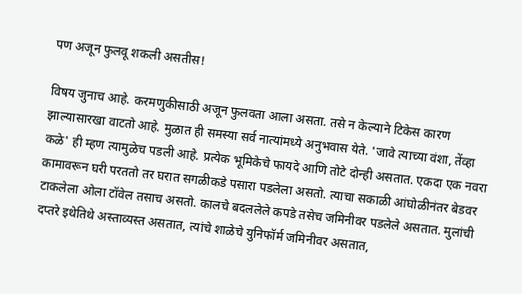पण अजून फुलवू शकली असतीस!

विषय जुनाच आहे. करमणुकीसाठी अजून फुलवता आला असता. तसे न केल्याने टिकेस कारण झाल्यासारखा वाटतो आहे. मुळात ही समस्या सर्व नात्यांमध्ये अनुभवास येते. 'जावे त्याच्या वंशा, तेंव्हा कळे' ही म्हण त्यामुळेच पडली आहे. प्रत्येक भूमिकेचे फायदे आणि तोटे दोन्ही असतात. एकदा एक नवरा कामावरून घरी परततो तर घरात सगळीकडे पसारा पडलेला असतो. त्याचा सकाळी आंघोळीनंतर बेडवर टाकलेला ओला टॉवेल तसाच असतो. कालचे बदललेले कपडे तसेच जमिनीवर पडलेले असतात. मुलांची दप्तरे इथेतिथे अस्ताव्यस्त असतात, त्यांचे शाळेचे युनिफॉर्म जमिनीवर असतात,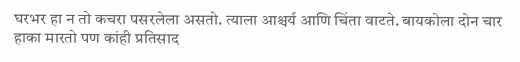घरभर हा न तो कचरा पसरलेला असतो. त्याला आश्चर्य आणि चिंता वाटते. बायकोला दोन चार हाका मारतो पण कांही प्रतिसाद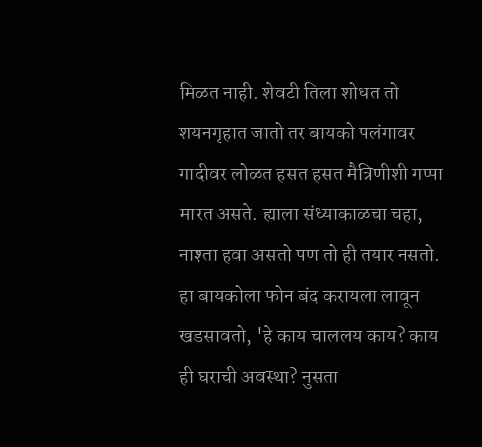मिळत नाही. शेवटी तिला शोधत तो शयनगृहात जातो तर बायको पलंगावर गादीवर लोळत हसत हसत मैत्रिणीशी गप्पा मारत असते. ह्याला संध्याकाळचा चहा, नाश्ता हवा असतो पण तो ही तयार नसतो. हा बायकोला फोन बंद करायला लावून खडसावतो, 'हे काय चाललय काय? काय ही घराची अवस्था? नुसता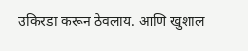उकिरडा करून ठेवलाय. आणि खुशाल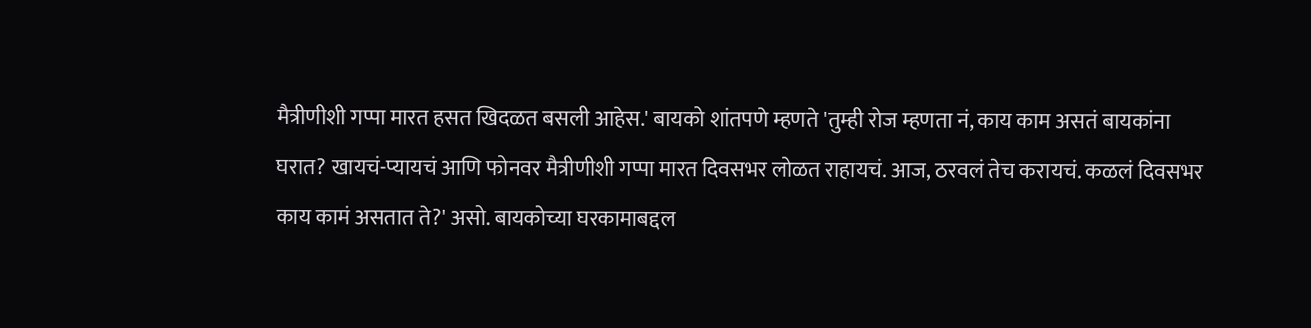मैत्रीणीशी गप्पा मारत हसत खिदळत बसली आहेस.' बायको शांतपणे म्हणते 'तुम्ही रोज म्हणता नं, काय काम असतं बायकांना घरात? खायचं-प्यायचं आणि फोनवर मैत्रीणीशी गप्पा मारत दिवसभर लोळत राहायचं. आज, ठरवलं तेच करायचं. कळलं दिवसभर काय कामं असतात ते?' असो. बायकोच्या घरकामाबद्दल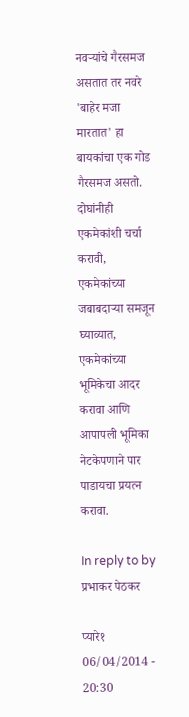नवर्‍यांचे गैरसमज असतात तर नवरे 'बाहेर मजा मारतात' हा बायकांचा एक गोड गैरसमज असतो. दोघांनीही एकमेकांशी चर्चा करावी, एकमेकांच्या जबाबदार्‍या समजून घ्याव्यात, एकमेकांच्या भूमिकेचा आदर करावा आणि आपापली भूमिका नेटकेपणाने पार पाडायचा प्रयत्न करावा.

In reply to by प्रभाकर पेठकर

प्यारे१ 06/04/2014 - 20:30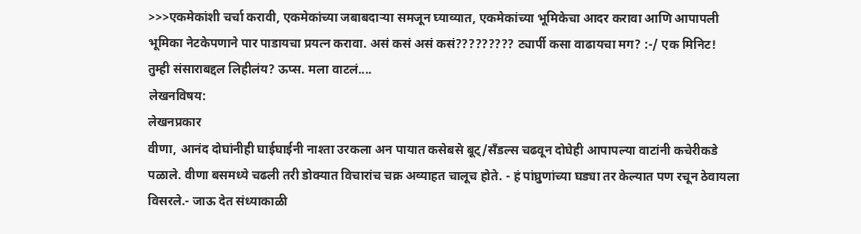>>>एकमेकांशी चर्चा करावी, एकमेकांच्या जबाबदार्‍या समजून घ्याव्यात, एकमेकांच्या भूमिकेचा आदर करावा आणि आपापली भूमिका नेटकेपणाने पार पाडायचा प्रयत्न करावा. असं कसं असं कसं????????? ट्यार्पी कसा वाढायचा मग? :-/ एक मिनिट! तुम्ही संसाराबद्दल लिहीलंय? ऊप्स. मला वाटलं....
लेखनविषय:
लेखनप्रकार
वीणा, आनंद दोघांनीही घाईघाईनी नाश्ता उरकला अन पायात कसेबसे बूट्/सँडल्स चढवून दोघेही आपापल्या वाटांनी कचेरीकडे पळाले. वीणा बसमध्ये चढली तरी डोक्यात विचारांच चक्र अव्याहत चालूच होते. - हं पांघ्रुणांच्या घड्या तर केल्यात पण रचून ठेवायला विसरले.- जाऊ देत संध्याकाळी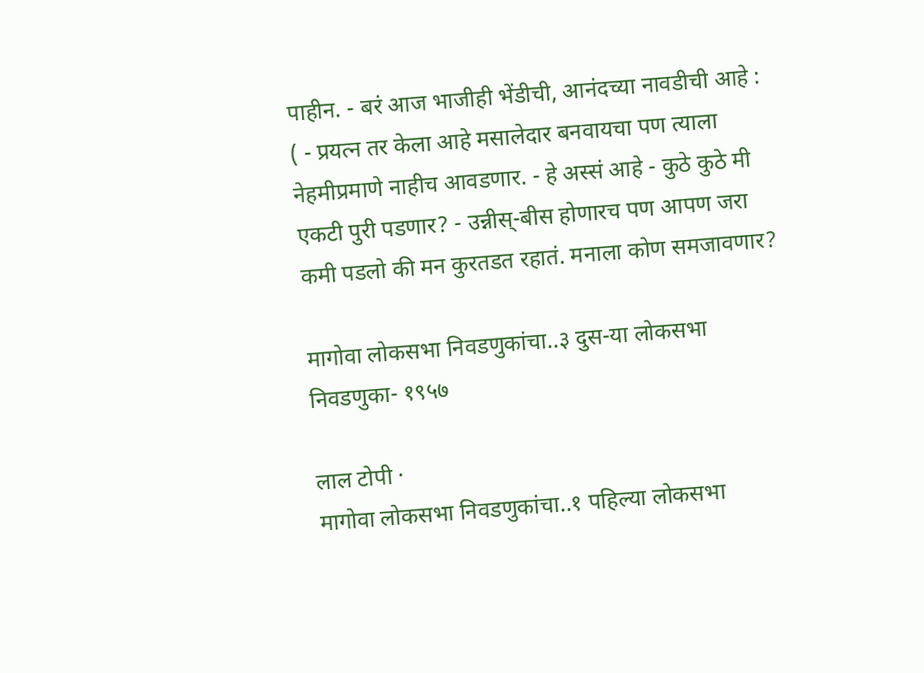पाहीन. - बरं आज भाजीही भेंडीची, आनंदच्या नावडीची आहे : ( - प्रयत्न तर केला आहे मसालेदार बनवायचा पण त्याला नेहमीप्रमाणे नाहीच आवडणार. - हे अस्सं आहे - कुठे कुठे मी एकटी पुरी पडणार? - उन्नीस्-बीस होणारच पण आपण जरा कमी पडलो की मन कुरतडत रहातं. मनाला कोण समजावणार?

मागोवा लोकसभा निवडणुकांचा..३ दुस-या लोकसभा निवडणुका- १९५७

लाल टोपी ·
मागोवा लोकसभा निवडणुकांचा..१ पहिल्या लोकसभा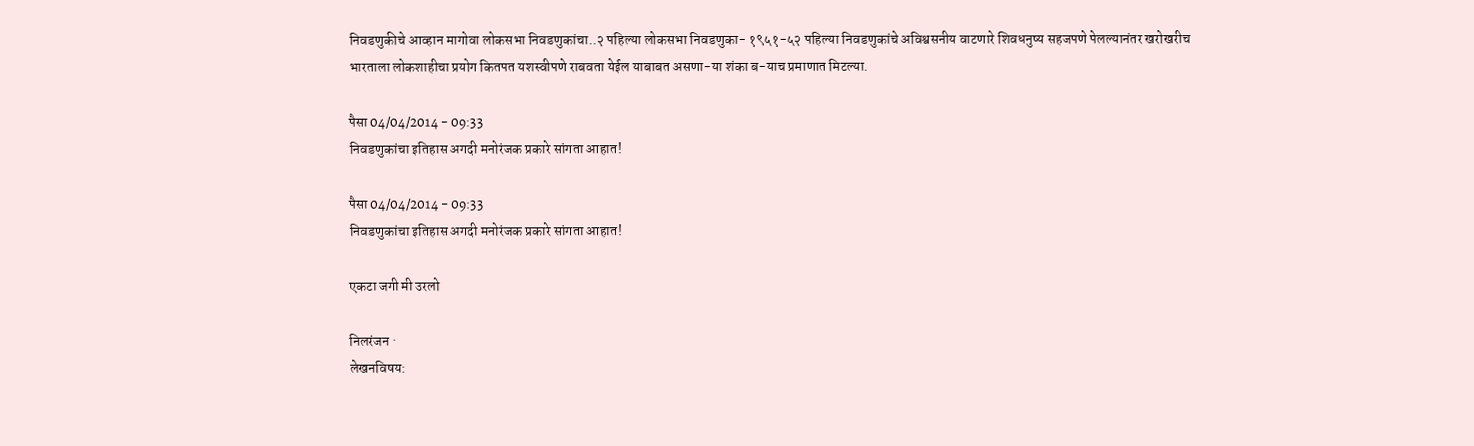निवडणुकीचे आव्हान मागोवा लोकसभा निवडणुकांचा..२ पहिल्या लोकसभा निवडणुका- १९५१-५२ पहिल्या निवडणुकांचे अविश्वसनीय वाटणारे शिवधनुष्य सहजपणे पेलल्यानंतर खरोखरीच भारताला लोकशाहीचा प्रयोग कितपत यशस्वीपणे राबवता येईल याबाबत असणा-या शंका ब-याच प्रमाणात मिटल्या.

पैसा 04/04/2014 - 09:33
निवडणुकांचा इतिहास अगदी मनोरंजक प्रकारे सांगता आहात!

पैसा 04/04/2014 - 09:33
निवडणुकांचा इतिहास अगदी मनोरंजक प्रकारे सांगता आहात!

एकटा जगी मी उरलो

निलरंजन ·
लेखनविषय: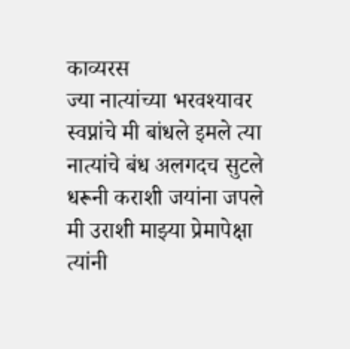काव्यरस
ज्या नात्यांच्या भरवश्यावर स्वप्नांचे मी बांधले इमले त्या नात्यांचे बंध अलगदच सुटले धरूनी कराशी जयांना जपले मी उराशी माझ्या प्रेमापेक्षा त्यांनी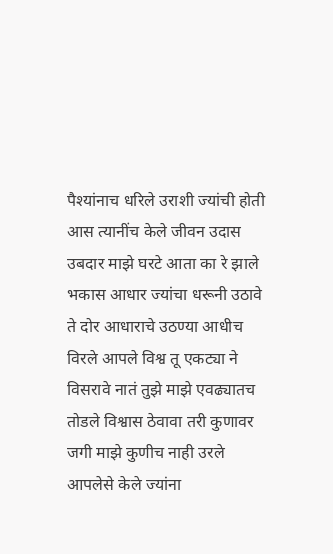पैश्यांनाच धरिले उराशी ज्यांची होती आस त्यानींच केले जीवन उदास उबदार माझे घरटे आता का रे झाले भकास आधार ज्यांचा धरूनी उठावे ते दोर आधाराचे उठण्या आधीच विरले आपले विश्व तू एकट्या ने विसरावे नातं तुझे माझे एवढ्यातच तोडले विश्वास ठेवावा तरी कुणावर जगी माझे कुणीच नाही उरले आपलेसे केले ज्यांना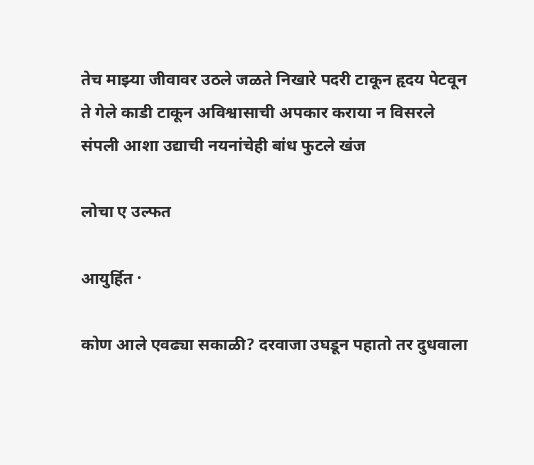तेच माझ्या जीवावर उठले जळते निखारे पदरी टाकून हृदय पेटवून ते गेले काडी टाकून अविश्वासाची अपकार कराया न विसरले संपली आशा उद्याची नयनांचेही बांध फुटले खंज

लोचा ए उल्फत

आयुर्हित ·

कोण आले एवढ्या सकाळी? दरवाजा उघडून पहातो तर दुधवाला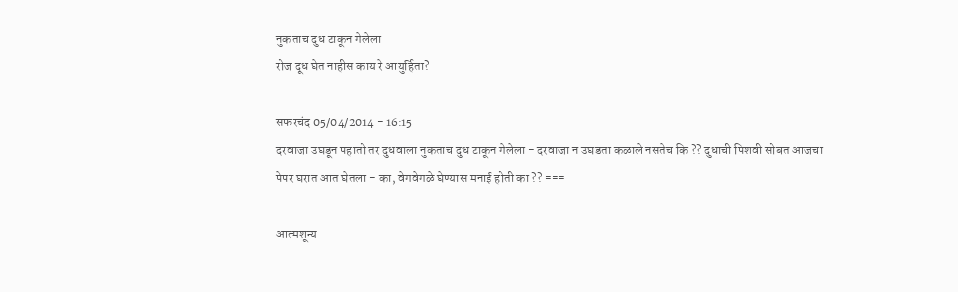नुकताच दुध टाकून गेलेला
रोज दूध घेत नाहीस काय रे आयुर्हिता?

सफरचंद 05/04/2014 - 16:15
दरवाजा उघडून पहातो तर दुधवाला नुकताच दुध टाकून गेलेला - दरवाजा न उघडता कळाले नसतेच कि ?? दुधाची पिशवी सोबत आजचा पेपर घरात आत घेतला - का, वेगवेगळे घेण्यास मनाई होती का ?? ===

आत्मशून्य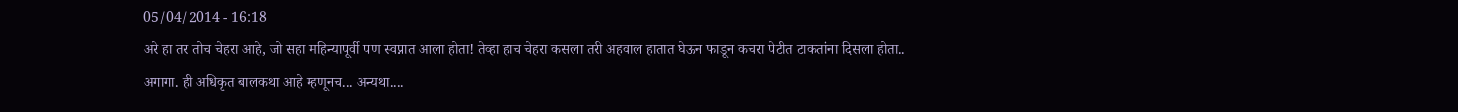05/04/2014 - 16:18
अरे हा तर तोच चेहरा आहे, जो सहा महिन्यापूर्वी पण स्वप्नात आला होता! तेव्हा हाच चेहरा कसला तरी अहवाल हातात घेऊन फाडून कचरा पेटीत टाकतांना दिसला होता..
अगागा. ही अधिकृत बालकथा आहे म्हणूनच... अन्यथा....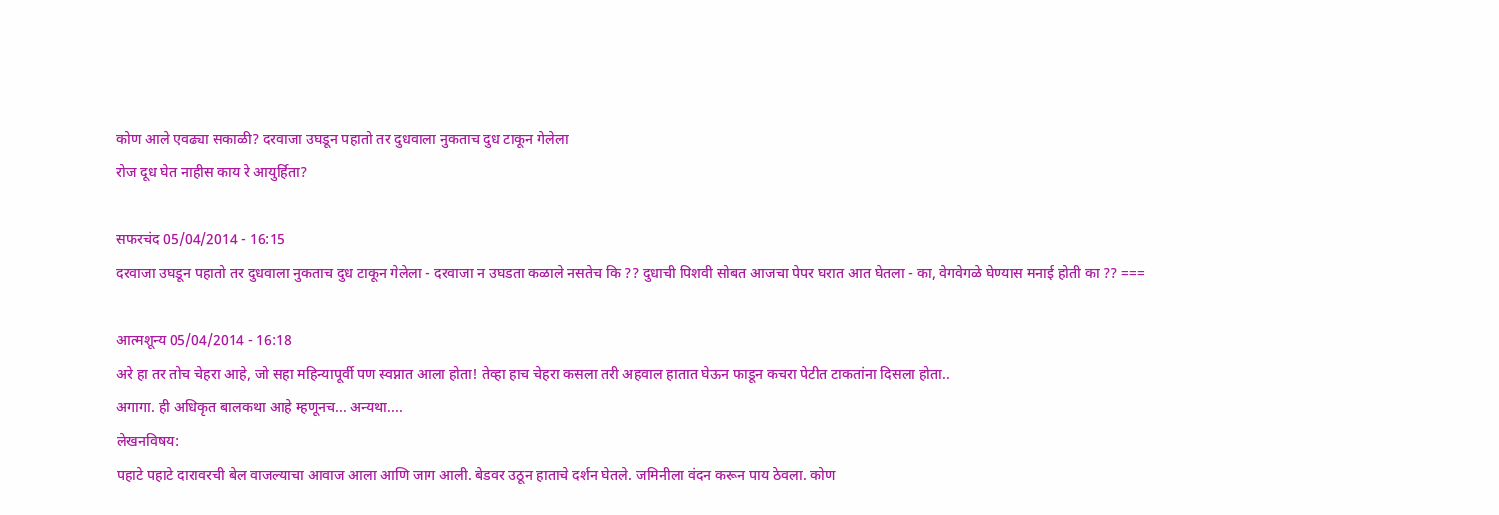कोण आले एवढ्या सकाळी? दरवाजा उघडून पहातो तर दुधवाला नुकताच दुध टाकून गेलेला
रोज दूध घेत नाहीस काय रे आयुर्हिता?

सफरचंद 05/04/2014 - 16:15
दरवाजा उघडून पहातो तर दुधवाला नुकताच दुध टाकून गेलेला - दरवाजा न उघडता कळाले नसतेच कि ?? दुधाची पिशवी सोबत आजचा पेपर घरात आत घेतला - का, वेगवेगळे घेण्यास मनाई होती का ?? ===

आत्मशून्य 05/04/2014 - 16:18
अरे हा तर तोच चेहरा आहे, जो सहा महिन्यापूर्वी पण स्वप्नात आला होता! तेव्हा हाच चेहरा कसला तरी अहवाल हातात घेऊन फाडून कचरा पेटीत टाकतांना दिसला होता..
अगागा. ही अधिकृत बालकथा आहे म्हणूनच... अन्यथा....
लेखनविषय:
पहाटे पहाटे दारावरची बेल वाजल्याचा आवाज आला आणि जाग आली. बेडवर उठून हाताचे दर्शन घेतले. जमिनीला वंदन करून पाय ठेवला. कोण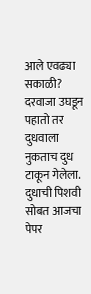आले एवढ्या सकाळी? दरवाजा उघडून पहातो तर दुधवाला नुकताच दुध टाकून गेलेला. दुधाची पिशवी सोबत आजचा पेपर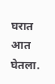घरात आत घेतला.